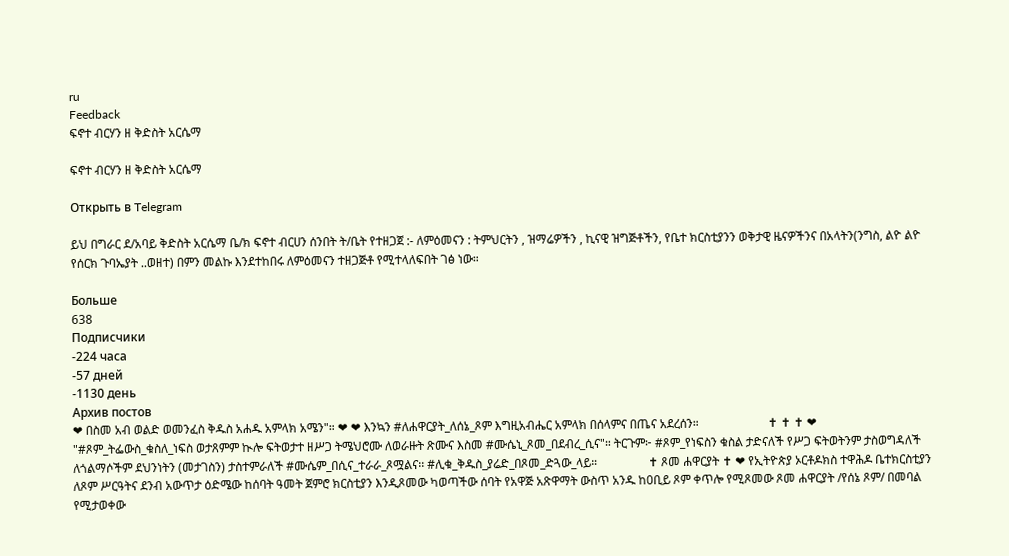ru
Feedback
ፍኖተ ብርሃን ዘ ቅድስት አርሴማ

ፍኖተ ብርሃን ዘ ቅድስት አርሴማ

Открыть в Telegram

ይህ በግራር ደ/አባይ ቅድስት አርሴማ ቤ/ክ ፍኖተ ብርሀን ሰንበት ት/ቤት የተዘጋጀ :- ለምዕመናን : ትምህርትን , ዝማሬዎችን , ኪናዊ ዝግጅቶችን, የቤተ ክርስቲያንን ወቅታዊ ዜናዎችንና በአላትን(ንግስ, ልዮ ልዮ የሰርክ ጉባኤያት ..ወዘተ) በምን መልኩ እንደተከበሩ ለምዕመናን ተዘጋጅቶ የሚተላለፍበት ገፅ ነው።

Больше
638
Подписчики
-224 часа
-57 дней
-1130 день
Архив постов
❤ በስመ አብ ወልድ ወመንፈስ ቅዱስ አሐዱ አምላክ አሜን"። ❤ ❤ እንኳን #ለሐዋርያት_ለሰኔ_ጾም እግዚአብሔር አምላክ በሰላምና በጤና አደረሰን።                       ✝ ✝ ✝ ❤ "#ጾም_ትፌውስ_ቁስለ_ነፍስ ወታጸምም ኲሎ ፍትወታተ ዘሥጋ ትሜህሮሙ ለወራዙት ጽሙና እስመ #ሙሴኒ_ጾመ_በደብረ_ሲና"። ትርጉም፦ #ጾም_የነፍስን ቁስል ታድናለች የሥጋ ፍትወትንም ታስወግዳለች ለጎልማሶችም ደህንነትን (መታገስን) ታስተምራለች #ሙሴም_በሲና_ተራራ_ጾሟልና፡፡ #ሊቁ_ቅዱስ_ያሬድ_በጾመ_ድጓው_ላይ።                 ✝ ጾመ ሐዋርያት ✝ ❤ የኢትዮጵያ ኦርቶዶክስ ተዋሕዶ ቤተክርስቲያን ለጾም ሥርዓትና ደንብ አውጥታ ዕድሜው ከሰባት ዓመት ጀምሮ ክርስቲያን እንዲጾመው ካወጣችው ሰባት የአዋጅ አጽዋማት ውስጥ አንዱ ከ0ቢይ ጾም ቀጥሎ የሚጾመው ጾመ ሐዋርያት /የሰኔ ጾም/ በመባል የሚታወቀው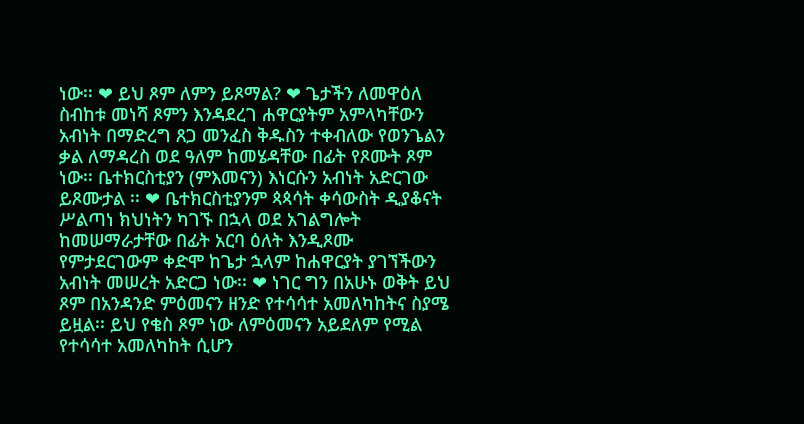ነው፡፡ ❤ ይህ ጾም ለምን ይጾማል? ❤ ጌታችን ለመዋዕለ ስብከቱ መነሻ ጾምን እንዳደረገ ሐዋርያትም አምላካቸውን አብነት በማድረግ ጸጋ መንፈስ ቅዱስን ተቀብለው የወንጌልን ቃል ለማዳረስ ወደ ዓለም ከመሄዳቸው በፊት የጾሙት ጾም ነው፡፡ ቤተክርስቲያን (ምእመናን) እነርሱን አብነት አድርገው ይጾሙታል ፡፡ ❤ ቤተክርስቲያንም ጳጳሳት ቀሳውስት ዲያቆናት ሥልጣነ ክህነትን ካገኙ በኋላ ወደ አገልግሎት ከመሠማራታቸው በፊት አርባ ዕለት እንዲጾሙ የምታደርገውም ቀድሞ ከጌታ ኋላም ከሐዋርያት ያገኘችውን አብነት መሠረት አድርጋ ነው፡፡ ❤ ነገር ግን በአሁኑ ወቅት ይህ ጾም በአንዳንድ ምዕመናን ዘንድ የተሳሳተ አመለካከትና ስያሜ ይዟል፡፡ ይህ የቄስ ጾም ነው ለምዕመናን አይደለም የሚል የተሳሳተ አመለካከት ሲሆን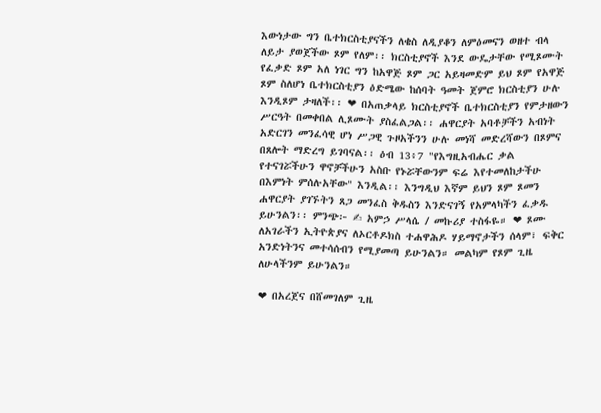እውነታው ግን ቤተክርስቲያናችን ለቄስ ለዲያቆን ለምዕመናን ወዘተ ብላ ለይታ ያወጀችው ጾም የለም፡፡ ክርስቲያኖች እንደ ውዴታቸው የሚጾሙት የፈቃድ ጾም አለ ነገር ግን ከአዋጅ ጾም ጋር አይዛመድም ይህ ጾም የአዋጅ ጾም ስለሆነ ቤተክርስቲያን ዕድሜው ከሰባት ዓመት ጀምሮ ክርስቲያን ሁሉ እንዲጾም ታዛለች፡፡ ❤ በአጠቃላይ ክርስቲያኖች ቤተክርስቲያን የምታዘውን ሥርዓት በመቀበል ሊጾሙት ያስፈልጋል፡፡ ሐዋርያት አባቶቻችን አብነት አድርገን መንፈሳዊ ሆነ ሥጋዊ ጉዞአችንን ሁሉ መነሻ መድረሻውን በጾምና በጸሎት ማድረግ ይገባናል፡፡ ዕብ 13፥7 "የእግዚአብሔር ቃል የተናገሯችሁን ዋኖቻችሁን አስቡ የኑሯቸውንም ፍሬ እየተመለከታችሁ በእምነት ምሰሉአቸው" እንዲል፡፡ እንግዲህ እኛም ይህን ጾም ጾመን ሐዋርያት ያገኙትን ጸጋ መንፈስ ቅዱስን እንድናገኝ የአምላካችን ፈቃዱ ይሁንልን፡፡ ምንጭ፦ ✍ አምኃ ሥላሴ / መኩሪያ ተስፋዬ። ❤ ጾሙ ለአገራችን ኢትዮጵያና ለኦርቶዶክስ ተሐዋሕዶ ሃይማኖታችን ሰላም፣ ፍቅር አንድነትንና መተሳሰብን የሚያመጣ ይሁንልን። መልካም የጾም ጊዜ ለሁላችንም ይሁንልን።

❤ በአረጀና በሸመገለም ጊዜ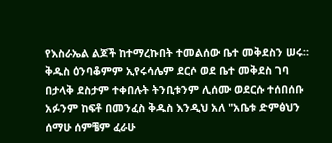የእስራኤል ልጆች ከተማረኩበት ተመልሰው ቤተ መቅደስን ሠሩ። ቅዱስ ዕንባቆምም ኢየሩሳሌም ደርሶ ወደ ቤተ መቅደስ ገባ በታላቅ ደስታም ተቀበሉት ትንቢቱንም ሊሰሙ ወደርሱ ተሰበሰቡ አፉንም ከፍቶ በመንፈስ ቅዱስ እንዲህ አለ "አቤቱ ድምፅህን ሰማሁ ሰምቼም ፈራሁ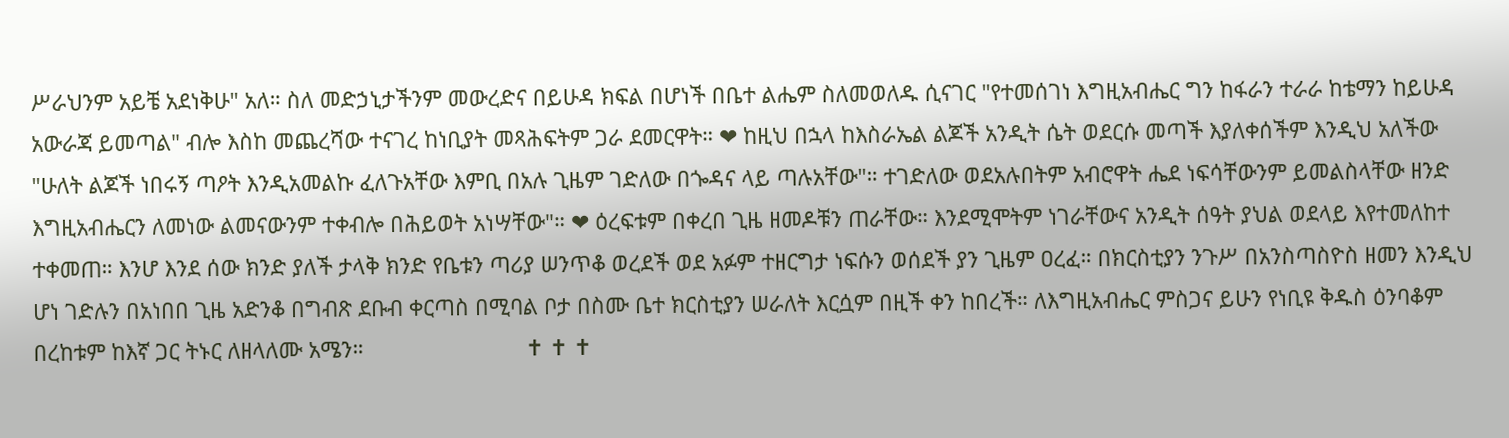ሥራህንም አይቼ አደነቅሁ" አለ። ስለ መድኃኒታችንም መውረድና በይሁዳ ክፍል በሆነች በቤተ ልሔም ስለመወለዱ ሲናገር "የተመሰገነ እግዚአብሔር ግን ከፋራን ተራራ ከቴማን ከይሁዳ አውራጃ ይመጣል" ብሎ እስከ መጨረሻው ተናገረ ከነቢያት መጻሕፍትም ጋራ ደመርዋት። ❤ ከዚህ በኋላ ከእስራኤል ልጆች አንዲት ሴት ወደርሱ መጣች እያለቀሰችም እንዲህ አለችው "ሁለት ልጆች ነበሩኝ ጣዖት እንዲአመልኩ ፈለጉአቸው እምቢ በአሉ ጊዜም ገድለው በጐዳና ላይ ጣሉአቸው"። ተገድለው ወደአሉበትም አብሮዋት ሔደ ነፍሳቸውንም ይመልስላቸው ዘንድ እግዚአብሔርን ለመነው ልመናውንም ተቀብሎ በሕይወት አነሣቸው"። ❤ ዕረፍቱም በቀረበ ጊዜ ዘመዶቹን ጠራቸው። እንደሚሞትም ነገራቸውና አንዲት ሰዓት ያህል ወደላይ እየተመለከተ ተቀመጠ። እንሆ እንደ ሰው ክንድ ያለች ታላቅ ክንድ የቤቱን ጣሪያ ሠንጥቆ ወረደች ወደ አፉም ተዘርግታ ነፍሱን ወሰደች ያን ጊዜም ዐረፈ። በክርስቲያን ንጉሥ በአንስጣስዮስ ዘመን እንዲህ ሆነ ገድሉን በአነበበ ጊዜ አድንቆ በግብጽ ደቡብ ቀርጣስ በሚባል ቦታ በስሙ ቤተ ክርስቲያን ሠራለት እርሷም በዚች ቀን ከበረች። ለእግዚአብሔር ምስጋና ይሁን የነቢዩ ቅዱስ ዕንባቆም በረከቱም ከእኛ ጋር ትኑር ለዘላለሙ አሜን።                           ✝ ✝ ✝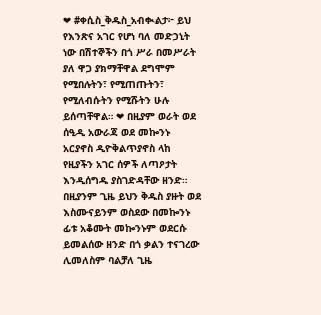❤ #ቀሲስ_ቅዱስ_አብቊልታ፦ ይህ የእንጽና አገር የሆነ ባለ መድኃኒት ነው በሽተኞችን በጎ ሥራ በመሥራት ያለ ዋጋ ያክማቸዋል ደግሞም የሚበሉትን፣ የሚጠጡትን፣ የሚለብሱትን የሚሹትን ሁሉ ይሰጣቸዋል። ❤ በዚያም ወራት ወደ ሰዒዲ አውራጃ ወደ መኰንኑ አርያኖስ ዲዮቅልጥያኖስ ላከ የዚያችን አገር ሰዎች ለጣዖታት እንዲሰግዱ ያስገድዳቸው ዘንድ። በዚያንም ጊዜ ይህን ቅዱስ ያዙት ወደ እስሙናይንም ወስደው በመኰንኑ ፊቱ አቆሙት መኰንኑም ወደርሱ ይመልሰው ዘንድ በጎ ቃልን ተናገረው ሊመለስም ባልቻለ ጊዜ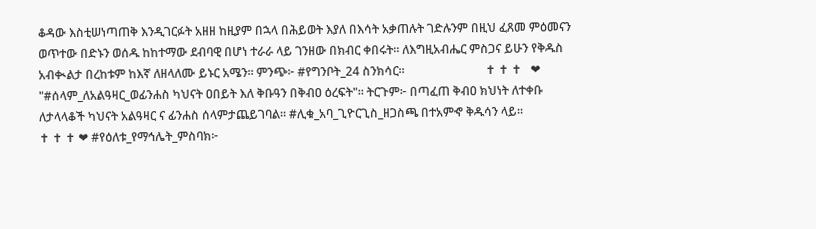ቆዳው እስቲሠነጣጠቅ እንዲገርፉት አዘዘ ከዚያም በኋላ በሕይወት እያለ በእሳት አቃጠሉት ገድሉንም በዚህ ፈጸመ ምዕመናን ወጥተው በድኑን ወሰዱ ከከተማው ደብባዊ በሆነ ተራራ ላይ ገንዘው በክብር ቀበሩት። ለእግዚአብሔር ምስጋና ይሁን የቅዱስ አብቊልታ በረከቱም ከእኛ ለዘላለሙ ይኑር አሜን። ምንጭ፦ #የግንቦት_24 ስንክሳር።                           ✝ ✝ ✝   ❤ "#ሰላም_ለአልዓዛር_ወፊንሐስ ካህናት ዐበይት እለ ቅቡዓን በቅብዐ ዕረፍት"። ትርጉም፦ በጣፈጠ ቅብዐ ክህነት ለተቀቡ ለታላላቆች ካህናት አልዓዛር ና ፊንሐስ ሰላምታጨይገባል። #ሊቁ_አባ_ጊዮርጊስ_ዘጋስጫ በተአምኆ ቅዱሳን ላይ።                          ✝ ✝ ✝ ❤ #የዕለቱ_የማኅሌት_ምስባክ፦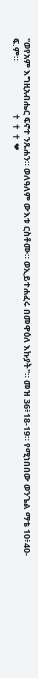"ወየአም እግዚአብሔር ፍኖተ ንጹሐን። ወለዓለም ውእቱ ርስቶሙ። ወኢይተሐፈሩ በመዋዕለ እኩያት"። መዝ 36፥18-19። የሚነበበው ወንጌል ማቴ 10፥40-ፍ.ም።                          ✝ ✝ ✝ ❤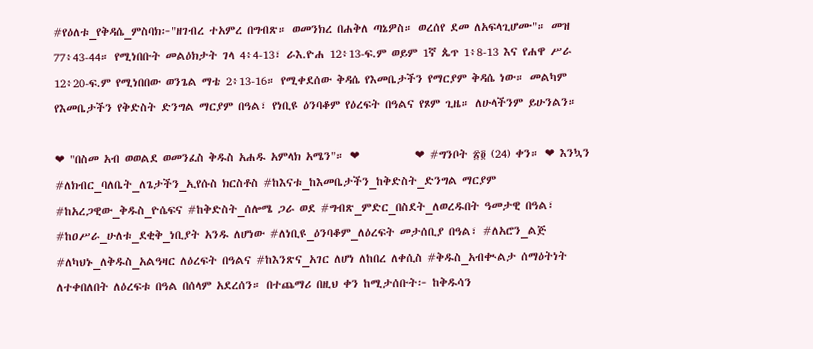#የዕለቱ_የቅዳሴ_ምስባክ፦"ዘገብረ ተአምረ በግብጽ። ወመንክረ በሐቅለ ጣኔዎስ። ወረሰየ ደመ ለአፍላጊሆሙ"። መዝ 77፥43-44። የሚነበቡት መልዕክታት ገላ 4፥4-13፣ ራእ.ዮሐ 12፥13-ፍ.ም ወይም 1ኛ ጴጥ 1፥8-13 እና የሐዋ ሥራ 12፥20-ፍ.ም የሚነበበው ወንጌል ማቴ 2፥13-16። የሚቀደሰው ቅዳሴ የእመቤታችን የማርያም ቅዳሴ ነው። መልካም የእመቤታችን የቅድስት ድንግል ማርያም በዓል፣ የነቢዩ ዕንባቆም የዕረፍት በዓልና የጾም ጊዜ። ለሁላችንም ይሁንልን።

❤ "በስመ አብ ወወልደ ወመንፈስ ቅዱስ አሐዱ አምላክ አሜን"። ❤           ❤ #ግንቦት ፳፬ (24) ቀን። ❤ እንኳን #ለክብር_ባለቤት_ለጌታችን_ኢየሱስ ክርስቶስ #ከእናቱ_ከእመቤታችን_ከቅድስት_ድንግል ማርያም #ከአረጋዊው_ቅዱስ_ዮሴፍና #ከቅድስት_ሰሎሜ ጋራ ወደ #ግብጽ_ምድር_በስደት_ለወረዱበት ዓመታዊ በዓል፣ #ከዐሥራ_ሁለቱ_ደቂቅ_ነቢያት አንዱ ለሆነው #ለነቢዩ_ዕንባቆም_ለዕረፍት መታሰቢያ በዓል፣ #ለአሮን_ልጅ #ለካህኑ_ለቅዱስ_አልዓዛር ለዕረፍት በዓልና #ከእንጽና_አገር ለሆነ ለከበረ ለቀሲስ #ቅዱስ_አብቊልታ ሰማዕትነት ለተቀበለበት ለዕረፍቱ በዓል በሰላም አደረሰን። በተጨማሪ በዚህ ቀን ከሚታሰቡት፦ ከቅዱሳን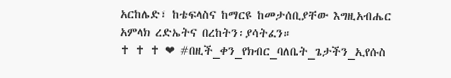አርከሌድ፣ ከቴፍላስና ከማርዩ ከመታሰቢያቸው እግዚአብሔር አምላክ ረድኤትና በረከትን፡ያሳትፈን።                            ✝ ✝ ✝ ❤ #በዚች_ቀን_የክብር_ባለቤት_ጌታችን_ኢየሱስ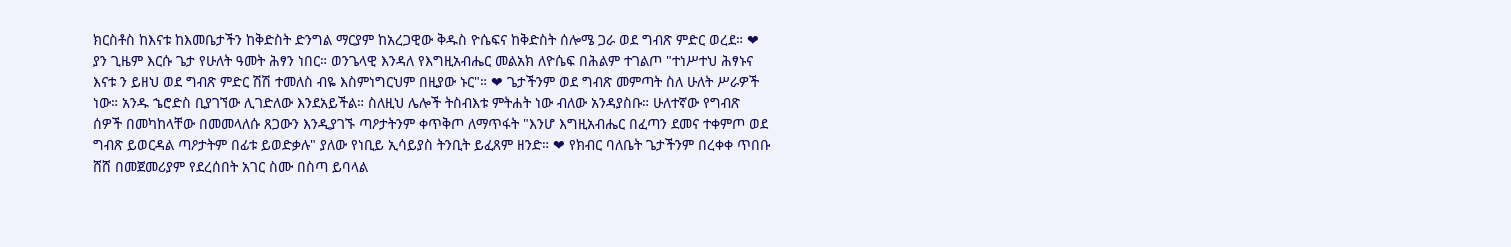ክርስቶስ ከእናቱ ከእመቤታችን ከቅድስት ድንግል ማርያም ከአረጋዊው ቅዱስ ዮሴፍና ከቅድስት ሰሎሜ ጋራ ወደ ግብጽ ምድር ወረደ። ❤ ያን ጊዜም እርሱ ጌታ የሁለት ዓመት ሕፃን ነበር። ወንጌላዊ እንዳለ የእግዚአብሔር መልአክ ለዮሴፍ በሕልም ተገልጦ "ተነሥተህ ሕፃኑና እናቱ ን ይዘህ ወደ ግብጽ ምድር ሽሽ ተመለስ ብዬ እስምነግርህም በዚያው ኑር"። ❤ ጌታችንም ወደ ግብጽ መምጣት ስለ ሁለት ሥራዎች ነው። አንዱ ኄሮድስ ቢያገኘው ሊገድለው እንደአይችል። ስለዚህ ሌሎች ትስብእቱ ምትሐት ነው ብለው አንዳያስቡ። ሁለተኛው የግብጽ ሰዎች በመካከላቸው በመመላለሱ ጸጋውን እንዲያገኙ ጣዖታትንም ቀጥቅጦ ለማጥፋት "እንሆ እግዚአብሔር በፈጣን ደመና ተቀምጦ ወደ ግብጽ ይወርዳል ጣዖታትም በፊቱ ይወድቃሉ" ያለው የነቢይ ኢሳይያስ ትንቢት ይፈጸም ዘንድ። ❤ የክብር ባለቤት ጌታችንም በረቀቀ ጥበቡ ሸሸ በመጀመሪያም የደረሰበት አገር ስሙ በስጣ ይባላል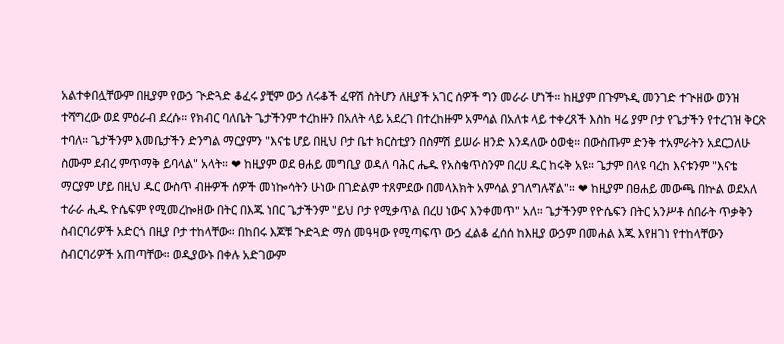አልተቀበሏቸውም በዚያም የውኃ ጒድጓድ ቆፈሩ ያቺም ውኃ ለሩቆች ፈዋሽ ስትሆን ለዚያች አገር ሰዎች ግን መራራ ሆነች። ከዚያም በጉምኑዲ መንገድ ተጒዘው ወንዝ ተሻግረው ወደ ምዕራብ ደረሱ። የክብር ባለቤት ጌታችንም ተረከዙን በአለት ላይ አደረገ በተረከዙም አምሳል በአለቱ ላይ ተቀረጸች እስከ ዛሬ ያም ቦታ የጌታችን የተረገዝ ቅርጽ ተባለ። ጌታችንም እመቤታችን ድንግል ማርያምን "እናቴ ሆይ በዚህ ቦታ ቤተ ክርስቲያን በስምሽ ይሠራ ዘንድ እንዳለው ዕወቂ። በውስጡም ድንቅ ተአምራትን አደርጋለሁ ስሙም ደብረ ምጥማቅ ይባላል" አላት። ❤ ከዚያም ወደ ፀሐይ መግቢያ ወዳለ ባሕር ሔዱ የአስቄጥስንም በረሀ ዱር ከሩቅ አዩ። ጌታም በላዩ ባረከ እናቱንም "እናቴ ማርያም ሆይ በዚህ ዱር ውስጥ ብዙዎች ሰዎች መነኰሳትን ሁነው በገድልም ተጸምደው በመላእክት አምሳል ያገለግሉኛል"። ❤ ከዚያም በፀሐይ መውጫ በኵል ወደአለ ተራራ ሒዱ ዮሴፍም የሚመረኰዘው በትር በእጁ ነበር ጌታችንም "ይህ ቦታ የሚቃጥል በረሀ ነውና እንቀመጥ" አለ። ጌታችንም የዮሴፍን በትር አንሥቶ ሰበራት ጥቃቅን ስብርባሪዎች አድርጎ በዚያ ቦታ ተከላቸው። በከበሩ እጆቹ ጒድጓድ ማሰ መዓዛው የሚጣፍጥ ውኃ ፈልቆ ፈሰሰ ከእዚያ ውኃም በመሐል እጁ እየዘገነ የተከላቸውን ስብርባሪዎች አጠጣቸው። ወዲያውኑ በቀሉ አድገውም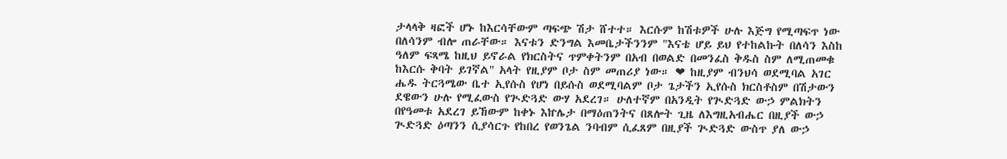ታላላቅ ዛፎች ሆኑ ከእርሳቸውም ጣፍጭ ሽታ ሸተተ። እርሱም ከሽቱዎች ሁሉ እጅግ የሚጣፍጥ ነው በለሳንም ብሎ ጠራቸው። እናቱን ድንግል እመቤታችንንም "እናቴ ሆይ ይህ የተከልኩት በለሳን እስከ ዓለም ፍጻሜ ከዚህ ይኖራል የክርስትና ጥምቀትንም በአብ በወልድ በመንፈስ ቅዱስ ስም ለሚጠመቁ ከእርሱ ቅባት ይገኛል" አላት የዚያም ቦታ ስም መጠሪያ ነው። ❤ ከዚያም ብንህሳ ወደሚባል አገር ሔዱ ትርጓሜው ቤተ ኢየሱስ የሆነ በይሱስ ወደሚባልም ቦታ ጌታችን ኢየሱስ ክርስቶስም በሽታውን ደዌውን ሁሉ የሚፈውስ የጒድጓድ ውሃ አደረገ። ሁለተኛም በአንዲት የጒድጓድ ውኃ ምልክትን በየዓመቱ አደረገ ይኸውም ከቀኑ እኵሌታ በማዕጠንትና በጸሎት ጊዜ ለእግዚአብሔር በዚያች ውኃ ጒድጓድ ዕጣንን ሲያሳርጉ የከበረ የወንጌል ንባብም ሲፈጸም በዚያች ጒድጓድ ውስጥ ያለ ውኃ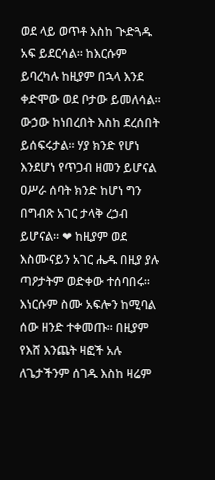ወደ ላይ ወጥቶ እስከ ጒድጓዱ አፍ ይደርሳል። ከእርሱም ይባረካሉ ከዚያም በኋላ እንደ ቀድሞው ወደ ቦታው ይመለሳል። ውኃው ከነበረበት እስከ ደረሰበት ይሰፍሩታል። ሃያ ክንድ የሆነ እንደሆነ የጥጋብ ዘመን ይሆናል ዐሥራ ሰባት ክንድ ከሆነ ግን በግብጽ አገር ታላቅ ረኃብ ይሆናል። ❤ ከዚያም ወደ እስሙናይን አገር ሔዱ በዚያ ያሉ ጣዖታትም ወድቀው ተሰባበሩ። እነርሱም ስሙ አፍሎን ከሚባል ሰው ዘንድ ተቀመጡ። በዚያም የእሸ እንጨት ዛፎች አሉ ለጌታችንም ሰገዱ እስከ ዛሬም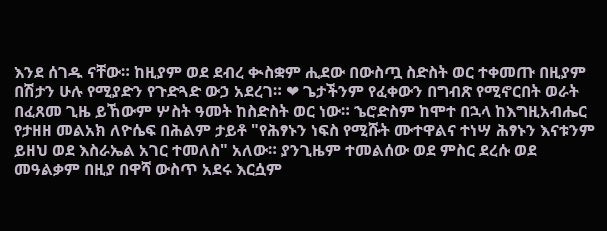እንደ ሰገዱ ናቸው። ከዚያም ወደ ደብረ ቊስቋም ሒደው በውስጧ ስድስት ወር ተቀመጡ በዚያም በሽታን ሁሉ የሚያድን የጉድጓድ ውኃ አደረገ። ❤ ጌታችንም የፈቀውን በግብጽ የሚኖርበት ወራት በፈጸመ ጊዜ ይኸውም ሦስት ዓመት ከስድስት ወር ነው። ኄሮድስም ከሞተ በኋላ ከእግዚአብሔር የታዘዘ መልአክ ለዮሴፍ በሕልም ታይቶ "የሕፃኑን ነፍስ የሚሹት ሙተዋልና ተነሣ ሕፃኑን እናቱንም ይዘህ ወደ እስራኤል አገር ተመለስ" አለው። ያንጊዜም ተመልሰው ወደ ምስር ደረሱ ወደ መዓልቃም በዚያ በዋሻ ውስጥ አደሩ እርሷም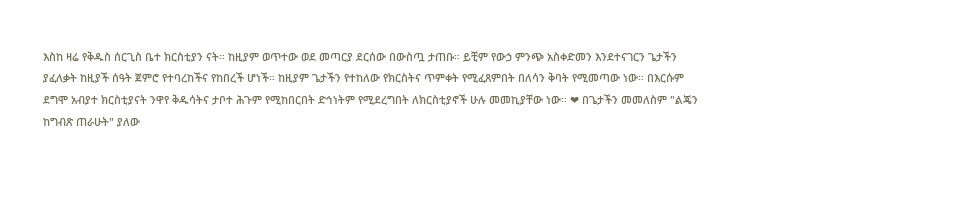እስከ ዛሬ የቅዱስ ሰርጊስ ቤተ ክርስቲያን ናት። ከዚያም ወጥተው ወደ መጣርያ ደርሰው በውስጧ ታጠቡ። ይቺም የውኃ ምንጭ አስቀድመን እንደተናገርን ጌታችን ያፈለቃት ከዚያች ሰዓት ጀምሮ የተባረከችና የከበረች ሆነች። ከዚያም ጌታችን የተከለው የክርስትና ጥምቀት የሚፈጸምበት በለሳን ቅባት የሚመጣው ነው። በእርሱም ደግሞ አብያተ ክርስቲያናት ንዋየ ቅዱሳትና ታቦተ ሕጉም የሚከበርበት ድኅነትም የሚደረግበት ለክርስቲያኖች ሁሉ መመኪያቸው ነው። ❤ በጌታችን መመለስም "ልጄን ከግብጽ ጠራሁት" ያለው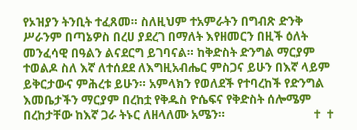የኦዝያን ትንቢት ተፈጸመ። ስለዚህም ተአምራትን በግብጽ ድንቅ ሥራንም በጣኔዎስ በረሀ ያደረገ በማለት እየዘመርን በዚች ዕለት መንፈሳዊ በዓልን ልናደርግ ይገባናል። ከቅድስት ድንግል ማርያም ተወልዶ ስለ እኛ ለተሰደደ ለእግዚአብሔር ምስጋና ይሁን በእኛ ላይም ይቅርታውና ምሕረቱ ይሁን። አምላክን የወለደች የተባረከች የድንግል እመቤታችን ማርያም በረከቷ የቅዱስ ዮሴፍና የቅድስት ሰሎሜም በረከታቸው ከእኛ ጋራ ትኑር ለዘላለሙ አሜን።                             ✝ ✝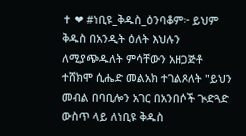✝ ❤ #ነቢዩ_ቅዱስ_ዕንባቆም፦ ይህም ቅዱስ በአንዲት ዕለት እህሉን ለሚያጭዱለት ምሳቸውን አዘጋጅቶ ተሸክሞ ሲሔድ መልአክ ተገልጾለት "ይህን መብል በባቢሎን አገር በአንበሶች ጒድጓድ ውስጥ ላይ ለነቢዩ ቅዱስ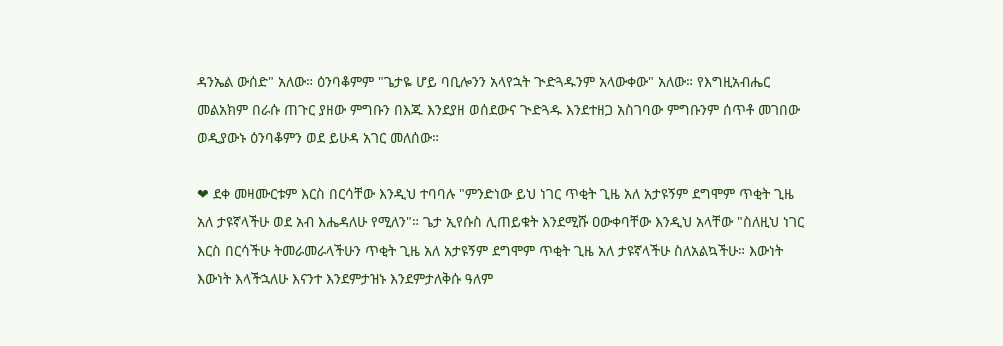ዳንኤል ውሰድ" አለው። ዕንባቆምም "ጌታዬ ሆይ ባቢሎንን አላየኋት ጒድጓዱንም አላውቀው" አለው። የእግዚአብሔር መልአክም በራሱ ጠጉር ያዘው ምግቡን በእጁ እንደያዘ ወሰደውና ጒድጓዱ እንደተዘጋ አስገባው ምግቡንም ሰጥቶ መገበው ወዲያውኑ ዕንባቆምን ወደ ይሁዳ አገር መለሰው።

❤ ደቀ መዛሙርቱም እርስ በርሳቸው እንዲህ ተባባሉ "ምንድነው ይህ ነገር ጥቂት ጊዜ አለ አታዩኝም ደግሞም ጥቂት ጊዜ አለ ታዩኛላችሁ ወደ አብ እሔዳለሁ የሚለን"። ጌታ ኢየሱስ ሊጠይቁት እንደሚሹ ዐውቀባቸው እንዲህ አላቸው "ስለዚህ ነገር እርስ በርሳችሁ ትመራመራላችሁን ጥቂት ጊዜ አለ አታዩኝም ደግሞም ጥቂት ጊዜ አለ ታዩኛላችሁ ስለአልኳችሁ። እውነት እውነት እላችኋለሁ እናንተ እንደምታዝኑ እንደምታለቅሱ ዓለም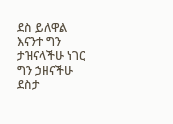ደስ ይለዋል እናንተ ግን ታዝናላችሁ ነገር ግን ኃዘናችሁ ደስታ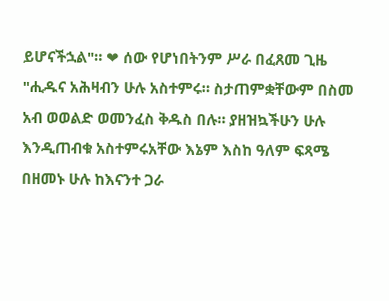ይሆናችኋል"። ❤ ሰው የሆነበትንም ሥራ በፈጸመ ጊዜ "ሒዱና አሕዛብን ሁሉ አስተምሩ። ስታጠምቋቸውም በስመ አብ ወወልድ ወመንፈስ ቅዱስ በሉ። ያዘዝኳችሁን ሁሉ እንዲጠብቁ አስተምሩአቸው እኔም እስከ ዓለም ፍጻሜ በዘመኑ ሁሉ ከእናንተ ጋራ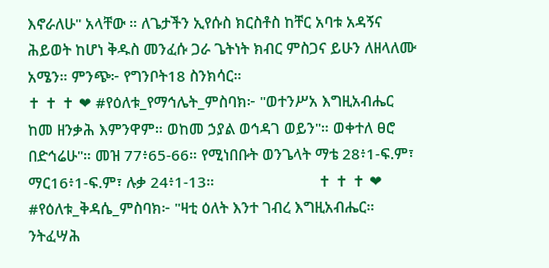እኖራለሁ" አላቸው ። ለጌታችን ኢየሱስ ክርስቶስ ከቸር አባቱ አዳኝና ሕይወት ከሆነ ቅዱስ መንፈሱ ጋራ ጌትነት ክብር ምስጋና ይሁን ለዘላለሙ አሜን። ምንጭ፦ የግንቦት18 ስንክሳር።                                                     ✝ ✝ ✝ ❤ #የዕለቱ_የማኅሌት_ምስባክ፦ "ወተንሥአ እግዚአብሔር ከመ ዘንቃሕ እምንዋም። ወከመ ኃያል ወኅዳገ ወይን"። ወቀተለ ፀሮ በድኅሬሁ"። መዝ 77፥65-66። የሚነበቡት ወንጌላት ማቴ 28፥1-ፍ.ም፣ ማር16፥1-ፍ.ም፣ ሉቃ 24፥1-13።                          ✝ ✝ ✝ ❤ #የዕለቱ_ቅዳሴ_ምስባክ፦ "ዛቲ ዕለት እንተ ገብረ እግዚአብሔር። ንትፈሣሕ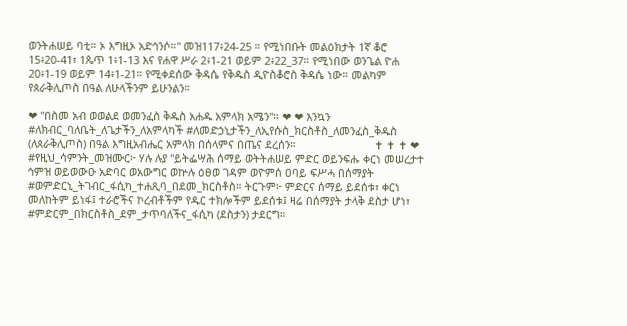ወንትሐሠይ ባቲ። ኦ እግዚኦ አድኅንሶ።" መዝ117፥24-25 ። የሚነበቡት መልዕክታት 1ኛ ቆሮ 15፥20-41፣ 1ጴጥ 1፥1-13 እና የሐዋ ሥራ 2፥1-21 ወይም 2፥22_37። የሚነበው ወንጌል ዮሐ 20፥1-19 ወይም 14፥1-21። የሚቀደሰው ቅዳሴ የቅዱስ ዲዮስቆሮስ ቅዳሴ ነው። መልካም የጰራቅሊጦስ በዓል ለሁላችንም ይሁንልን።

❤ "በስመ አብ ወወልደ ወመንፈስ ቅዱስ አሐዱ አምላክ አሜን"። ❤ ❤ እንኳን #ለክብር_ባለቤት_ለጌታችን_ለአምላካች #ለመድኃኒታችን_ለኢየሱስ_ክርስቶስ_ለመንፈስ_ቅዱስ (ለጰራቅሊጦስ) በዓል እግዚአብሔር አምላክ በሰላምና በጤና ደረሰን።                          ✝ ✝ ✝ ❤ #የዚህ_ሳምንት_መዝሙር፦ ሃሉ ሉያ "ይትፌሣሕ ሰማይ ወትትሐሠይ ምድር ወይንፍሑ ቀርነ መሠረታተ ኅምዝ ወይወውዑ አድባር ወአውግር ወኵሉ ዕፀወ ገዳም ወዮምሰ ዐባይ ፍሥሓ በሰማያት #ወምድርኒ_ትገብር_ፋሲካ_ተሐጺባ_በደመ_ክርስቶስ። ትርጉም፦ ምድርና ሰማይ ይደሰቱ፣ ቀርነ መለከትም ይነፋ፤ ተራሮችና ኮረብቶችም የዱር ተክሎችም ይደሰቱ፤ ዛሬ በሰማያት ታላቅ ደስታ ሆነ፣ #ምድርም_በክርስቶስ_ደም_ታጥባለችና_ፋሲካ (ደስታን) ታደርግ።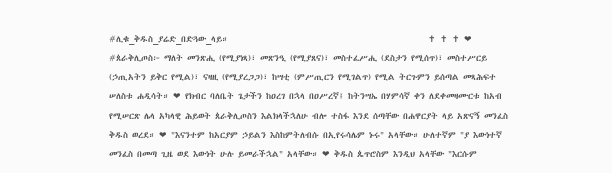#ሊቁ_ቅዱስ_ያሬድ_በድጓው_ላይ።                                                  ✝ ✝ ✝ ❤ #ጰራቅሊጦስ፦ ማለት መንጽሒ (የሚያነጻ)፣ መጽንዒ (የሚያጸና)፣ መስተፈሥሒ (ደስታን የሚሰጥ)፣ መስተሥርይ (ኃጢአትን ይቅር የሚል)፣ ናዛዚ (የሚያረጋጋ)፣ ከሣቲ (ምሥጢርን የሚገልጥ) የሚል ትርጉምን ይሰጣል መጻሕፍተ ሠለስቱ ሐዲሳት። ❤ የክብር ባለቤት ጌታችን ከዐረገ በኋላ በዐሥረኛ፤ ከትንሣኤ በሃምሳኛ ቀን ለደቀመዛሙርቱ ከአብ የሚሠርጽ ሌላ አካላዊ ሕይወት ጰራቅሊጦስን እልክላችኋለሁ ብሎ ተስፋ እንደ ሰጣቸው በሐዋርያት ላይ አጽናኝ መንፈስ ቅዱስ ወረደ። ❤ "እናንተም ከአርያም ኃይልን እስከምትለብሱ በኢየሩሳሌም ኑሩ" አላቸው። ሁለተኛም "ያ እውነተኛ መንፈስ በመጣ ጊዜ ወደ እውነት ሁሉ ይመራችኋል" አላቸው። ❤ ቅዱስ ጴጥሮስም እንዲህ አላቸው "እርሱም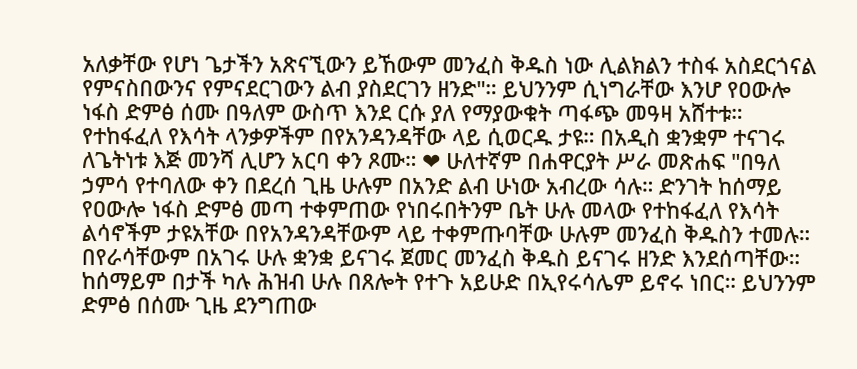አለቃቸው የሆነ ጌታችን አጽናኚውን ይኸውም መንፈስ ቅዱስ ነው ሊልክልን ተስፋ አስደርጎናል የምናስበውንና የምናደርገውን ልብ ያስደርገን ዘንድ"። ይህንንም ሲነግራቸው እንሆ የዐውሎ ነፋስ ድምፅ ሰሙ በዓለም ውስጥ እንደ ርሱ ያለ የማያውቁት ጣፋጭ መዓዛ አሸተቱ። የተከፋፈለ የእሳት ላንቃዎችም በየአንዳንዳቸው ላይ ሲወርዱ ታዩ። በአዲስ ቋንቋም ተናገሩ ለጌትነቱ እጅ መንሻ ሊሆን አርባ ቀን ጾሙ። ❤ ሁለተኛም በሐዋርያት ሥራ መጽሐፍ "በዓለ ኃምሳ የተባለው ቀን በደረሰ ጊዜ ሁሉም በአንድ ልብ ሁነው አብረው ሳሉ። ድንገት ከሰማይ የዐውሎ ነፋስ ድምፅ መጣ ተቀምጠው የነበሩበትንም ቤት ሁሉ መላው የተከፋፈለ የእሳት ልሳኖችም ታዩአቸው በየአንዳንዳቸውም ላይ ተቀምጡባቸው ሁሉም መንፈስ ቅዱስን ተመሉ። በየራሳቸውም በአገሩ ሁሉ ቋንቋ ይናገሩ ጀመር መንፈስ ቅዱስ ይናገሩ ዘንድ እንደሰጣቸው። ከሰማይም በታች ካሉ ሕዝብ ሁሉ በጸሎት የተጉ አይሁድ በኢየሩሳሌም ይኖሩ ነበር። ይህንንም ድምፅ በሰሙ ጊዜ ደንግጠው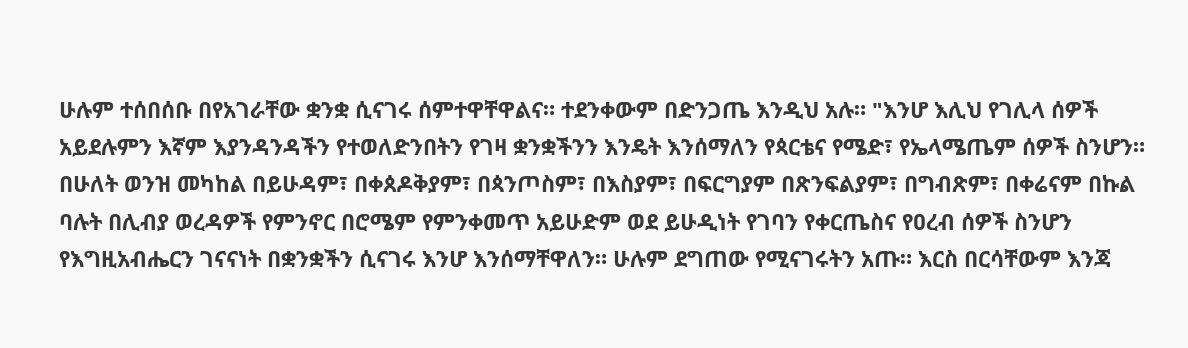ሁሉም ተሰበሰቡ በየአገራቸው ቋንቋ ሲናገሩ ሰምተዋቸዋልና። ተደንቀውም በድንጋጤ እንዲህ አሉ። "እንሆ እሊህ የገሊላ ሰዎች አይደሉምን እኛም እያንዳንዳችን የተወለድንበትን የገዛ ቋንቋችንን እንዴት እንሰማለን የጳርቴና የሜድ፣ የኤላሜጤም ሰዎች ስንሆን። በሁለት ወንዝ መካከል በይሁዳም፣ በቀጰዶቅያም፣ በጳንጦስም፣ በእስያም፣ በፍርግያም በጽንፍልያም፣ በግብጽም፣ በቀሬናም በኩል ባሉት በሊብያ ወረዳዎች የምንኖር በሮሜም የምንቀመጥ አይሁድም ወደ ይሁዲነት የገባን የቀርጤስና የዐረብ ሰዎች ስንሆን የእግዚአብሔርን ገናናነት በቋንቋችን ሲናገሩ እንሆ እንሰማቸዋለን። ሁሉም ደግጠው የሚናገሩትን አጡ። እርስ በርሳቸውም እንጃ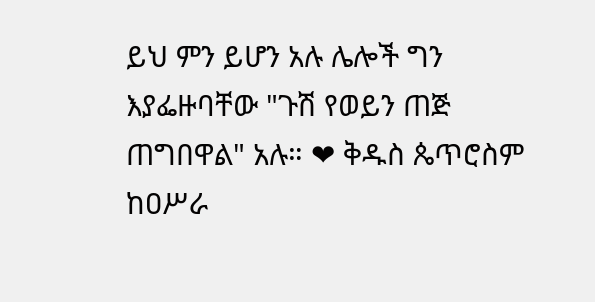ይህ ምን ይሆን አሉ ሌሎች ግን እያፌዙባቸው "ጉሽ የወይን ጠጅ ጠግበዋል" አሉ። ❤ ቅዱስ ጴጥሮስም ከዐሥራ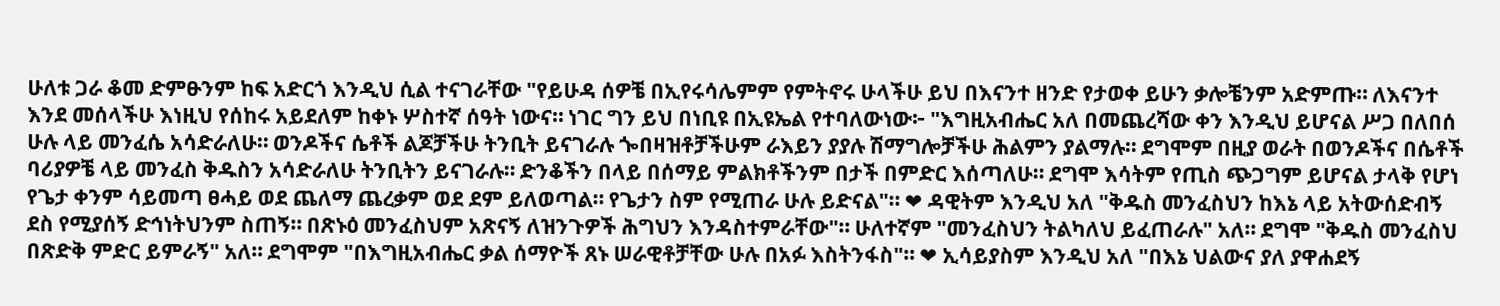ሁለቱ ጋራ ቆመ ድምፁንም ከፍ አድርጎ እንዲህ ሲል ተናገራቸው "የይሁዳ ሰዎቼ በኢየሩሳሌምም የምትኖሩ ሁላችሁ ይህ በእናንተ ዘንድ የታወቀ ይሁን ቃሎቼንም አድምጡ። ለእናንተ እንደ መሰላችሁ እነዚህ የሰከሩ አይደለም ከቀኑ ሦስተኛ ሰዓት ነውና። ነገር ግን ይህ በነቢዩ በኢዩኤል የተባለውነው፦ "እግዚአብሔር አለ በመጨረሻው ቀን እንዲህ ይሆናል ሥጋ በለበሰ ሁሉ ላይ መንፈሴ አሳድራለሁ። ወንዶችና ሴቶች ልጆቻችሁ ትንቢት ይናገራሉ ጐበዛዝቶቻችሁም ራእይን ያያሉ ሽማግሎቻችሁ ሕልምን ያልማሉ። ደግሞም በዚያ ወራት በወንዶችና በሴቶች ባሪያዎቼ ላይ መንፈስ ቅዱስን አሳድራለሁ ትንቢትን ይናገራሉ። ድንቆችን በላይ በሰማይ ምልክቶችንም በታች በምድር እሰጣለሁ። ደግሞ እሳትም የጢስ ጭጋግም ይሆናል ታላቅ የሆነ የጌታ ቀንም ሳይመጣ ፀሓይ ወደ ጨለማ ጨረቃም ወደ ደም ይለወጣል። የጌታን ስም የሚጠራ ሁሉ ይድናል"። ❤ ዳዊትም እንዲህ አለ "ቅዱስ መንፈስህን ከእኔ ላይ አትውሰድብኝ ደስ የሚያሰኝ ድኅነትህንም ስጠኝ። በጽኑዕ መንፈስህም አጽናኝ ለዝንጉዎች ሕግህን እንዳስተምራቸው"። ሁለተኛም "መንፈስህን ትልካለህ ይፈጠራሉ" አለ። ደግሞ "ቅዱስ መንፈስህ በጽድቅ ምድር ይምራኝ" አለ። ደግሞም "በእግዚአብሔር ቃል ሰማዮች ጸኑ ሠራዊቶቻቸው ሁሉ በአፉ እስትንፋስ"። ❤ ኢሳይያስም እንዲህ አለ "በእኔ ህልውና ያለ ያዋሐደኝ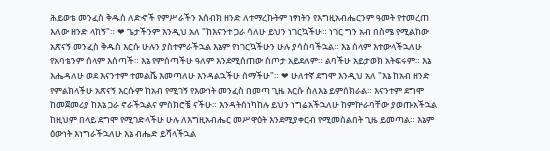ሕይወቴ መንፈስ ቅዱስ ለድኆች የምሥራችን እሰብክ ዘንድ ለተማረኩትም ነፃነትን የእግዚአብሔርንም ዓመት የተመረጠ እለው ዘንድ ላከኝ"። ❤ ጌታችንም እንዲህ አለ "ከእናንተ ጋራ ሳለሁ ይህን ነገርኳችሁ። ነገር ግን አብ በስሜ የሚልከው አጽናኝ መንፈስ ቅዱስ እርሱ ሁሉን ያስተምራችኋል እኔም የነገርኳችሁን ሁሉ ያሳስባችኋል። እኔ ሰላም እተውላችኋለሁ የአባቴንም ሰላም እሰጣች። እኔ የምሰጣችሁ ዓለም እንደሚሰጠው ስጦታ አይደለም። ልባችሁ አይታወክ አትፍሩም። እኔ እሔዳለሁ ወደ እናንተም ተመልሼ እመጣለሁ እንዳልኋችሁ ሰማችሁ"። ❤ ሁለተኛ ደግሞ እንዲህ አለ "እኔ ከአብ ዘንድ የምልክላችሁ አጽናኝ እርሱም ከአብ የሚገኝ የእውነት መንፈስ በመጣ ጊዜ እርሱ ስለእኔ ይምሰክራል። እናንተም ደግሞ ከመጀመሪያ ከእኔ ጋራ ኖራችኋልና ምስክሮቼ ናችሁ። እንዳትሰነካከሉ ይህን ነግሬአችኋለሁ ከምኵራባቸው ያወጡአችኋል ከዚህም በላይ ደግሞ የሚገድላችሁ ሁሉ ለእግዚአብሔር መሥዋዕት እንደሚያቀርብ የሚመስልበት ጊዜ ይመጣል። እኔም ዕውነት እነግራችኋለሁ እኔ ብሔድ ይሻላችኋል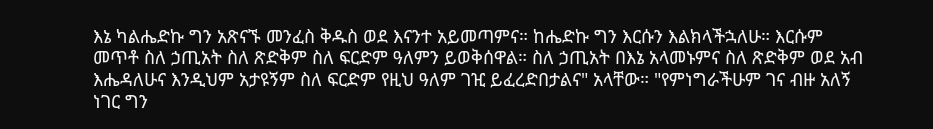እኔ ካልሔድኩ ግን አጽናኙ መንፈስ ቅዱስ ወደ እናንተ አይመጣምና። ከሔድኩ ግን እርሱን እልክላችኋለሁ። እርሱም መጥቶ ስለ ኃጢአት ስለ ጽድቅም ስለ ፍርድም ዓለምን ይወቅሰዋል። ስለ ኃጢአት በእኔ አላመኑምና ስለ ጽድቅም ወደ አብ እሔዳለሁና እንዲህም አታዩኝም ስለ ፍርድም የዚህ ዓለም ገዢ ይፈረድበታልና" አላቸው። "የምነግራችሁም ገና ብዙ አለኝ ነገር ግን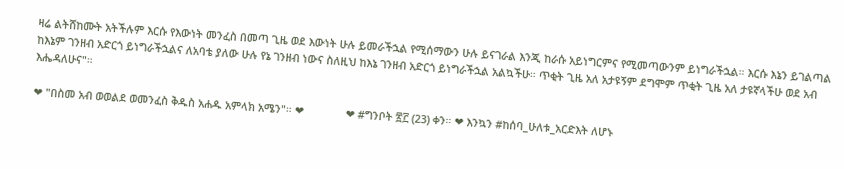ዛሬ ልትሸከሙት አትችሉም እርሱ የእውነት መንፈስ በመጣ ጊዜ ወደ እውነት ሁሉ ይመራችኋል የሚሰማውን ሁሉ ይናገራል እንጂ ከራሱ አይነግርምና የሚመጣውንም ይነግራችኋል። እርሱ እኔን ይገልጣል ከእኔም ገንዘብ አድርጎ ይነግራችኋልና ለአባቴ ያለው ሁሉ የኔ ገንዘብ ነውና ስለዚህ ከእኔ ገንዘብ አድርጎ ይነግራችኋል አልኳችሁ። ጥቂት ጊዜ አለ አታዩኝም ደግሞም ጥቂት ጊዜ አለ ታዩኛላችሁ ወደ አብ እሔዳለሁና"።

❤ "በስመ አብ ወወልደ ወመንፈስ ቅዱስ አሐዱ አምላክ አሜን"። ❤              ❤ #ግንቦት ፳፫ (23) ቀን። ❤ እንኳን #ከሰባ_ሁለቱ_አርድእት ለሆኑ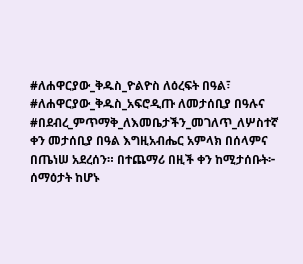#ለሐዋርያው_ቅዱስ_ዮልዮስ ለዕረፍት በዓል፣ #ለሐዋርያው_ቅዱስ_አፍሮዲጡ ለመታሰቢያ በዓሉና #በደብረ_ምጥማቅ_ለእመቤታችን_መገለጥ_ለሦስተኛ ቀን መታሰቢያ በዓል እግዚአብሔር አምላክ በሰላምና በጤነሠ አደረሰን። በተጨማሪ በዚች ቀን ከሚታሰቡት፦ ሰማዕታት ከሆኑ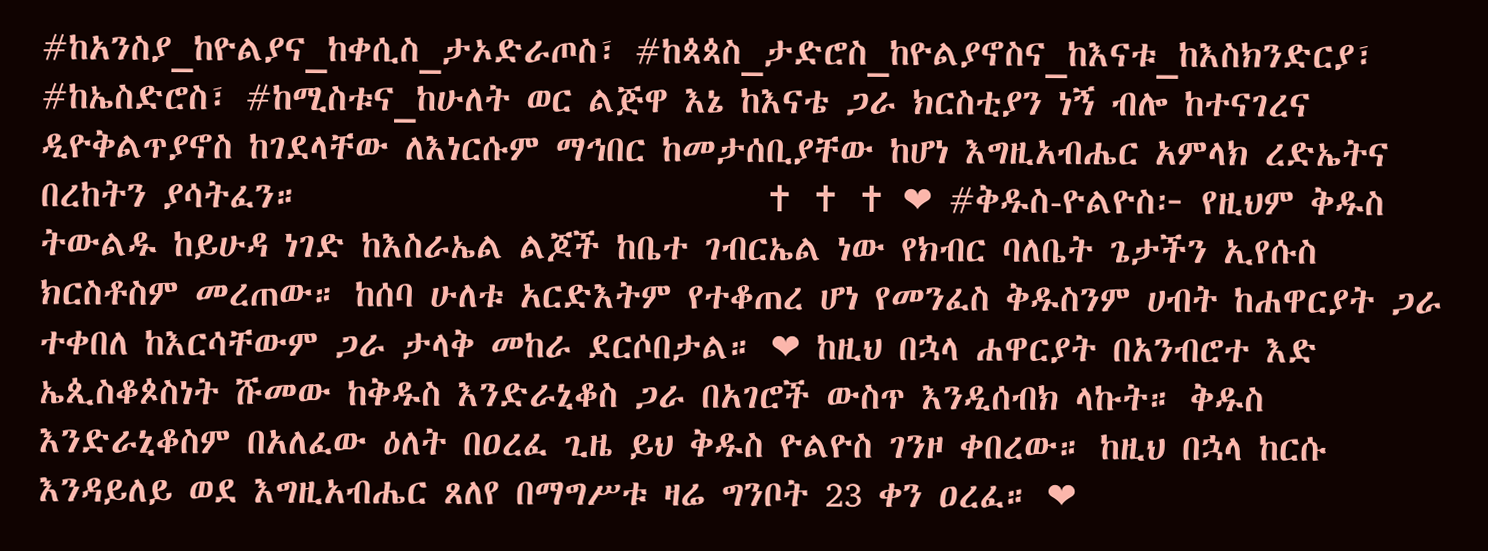#ከአንስያ_ከዮልያና_ከቀሲስ_ታኦድራጦስ፣ #ከጳጳስ_ታድሮስ_ከዮልያኖስና_ከእናቱ_ከእስክንድርያ፣ #ከኤስድሮስ፣ #ከሚስቱና_ከሁለት ወር ልጅዋ እኔ ከእናቴ ጋራ ክርስቲያን ነኝ ብሎ ከተናገረና ዲዮቅልጥያኖስ ከገደላቸው ለእነርሱም ማኅበር ከመታሰቢያቸው ከሆነ እግዚአብሔር አምላክ ረድኤትና በረከትን ያሳትፈን።                             ✝ ✝ ✝ ❤ #ቅዱስ-ዮልዮስ፦ የዚህም ቅዱስ ትውልዱ ከይሁዳ ነገድ ከእስራኤል ልጆች ከቤተ ገብርኤል ነው የክብር ባለቤት ጌታችን ኢየሱስ ክርስቶስም መረጠው። ከሰባ ሁለቱ አርድእትም የተቆጠረ ሆነ የመንፈስ ቅዱስንም ሀብት ከሐዋርያት ጋራ ተቀበለ ከእርሳቸውም ጋራ ታላቅ መከራ ደርሶበታል። ❤ ከዚህ በኋላ ሐዋርያት በአንብሮተ እድ ኤጲስቆጶስነት ሹመው ከቅዱስ እንድራኒቆስ ጋራ በአገሮች ውስጥ እንዲሰብክ ላኩት። ቅዱስ እንድራኒቆስም በአለፈው ዕለት በዐረፈ ጊዜ ይህ ቅዱስ ዮልዮስ ገንዞ ቀበረው። ከዚህ በኋላ ከርሱ እንዳይለይ ወደ እግዚአብሔር ጸለየ በማግሥቱ ዛሬ ግንቦት 23 ቀን ዐረፈ። ❤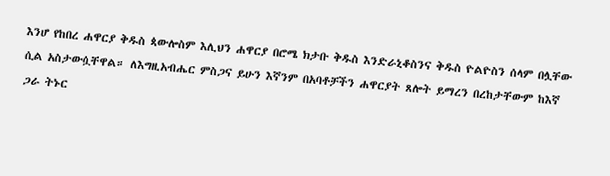እንሆ የከበረ ሐዋርያ ቅዱስ ጳውሎስም እሊህን ሐዋርያ በሮሜ ክታቡ ቅዱስ እንድራኒቆስንና ቅዱስ ዮልዮስን ሰላም በሏቸው ሲል አስታውሷቸዋል። ለእግዚአብሔር ምስጋና ይሁን እኛንም በአባቶቻችን ሐዋርያት ጸሎት ይማረን በረከታቸውም ከእኛ ጋራ ትኑር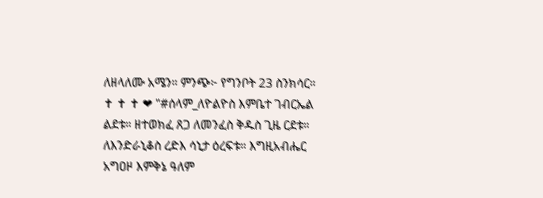ለዘላለሙ አሜን። ምንጭ፦ የግንቦት 23 ስንክሳር።                          ✝ ✝ ✝ ❤ "#ሰላም_ለዮልዮስ እምቤተ ገብርኤል ልደቱ። ዘተወክፈ ጸጋ ለመንፈስ ቅዱስ ጊዜ ርደቱ። ለእንድራኒቆስ ረድእ ሳኒታ ዕረፍቱ። እግዚአብሔር አግዐዞ እምቅኔ ዓለም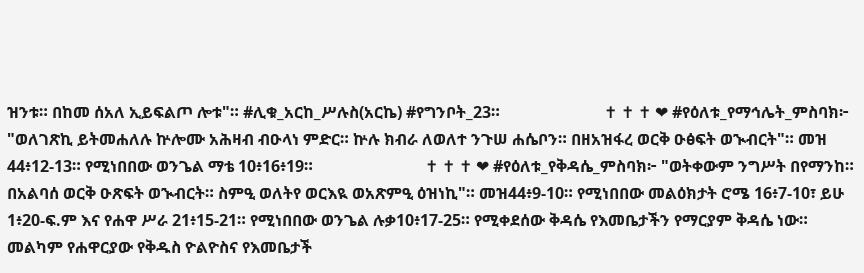ዝንቱ። በከመ ሰአለ ኢይፍልጦ ሎቱ"። #ሊቁ_አርከ_ሥሉስ(አርኬ) #የግንቦት_23።                          ✝ ✝ ✝ ❤ #የዕለቱ_የማኅሌት_ምስባክ፦ "ወለገጽኪ ይትመሐለሉ ኵሎሙ አሕዛብ ብዑላነ ምድር። ኵሉ ክብራ ለወለተ ንጉሠ ሐሴቦን። በዘአዝፋረ ወርቅ ዑፅፍት ወኊብርት"። መዝ 44፥12-13። የሚነበበው ወንጌል ማቴ 10፥16፥19።                            ✝ ✝ ✝ ❤ #የዕለቱ_የቅዳሴ_ምስባክ፦ "ወትቀውም ንግሥት በየማንከ። በአልባሰ ወርቅ ዑጽፍት ወኊብርት። ስምዒ ወለትየ ወርእዪ ወአጽምዒ ዕዝነኪ"። መዝ44፥9-10። የሚነበበው መልዕክታት ሮሜ 16፥7-10፣ ይሁ 1፥20-ፍ.ም እና የሐዋ ሥራ 21፥15-21። የሚነበበው ወንጌል ሉቃ10፥17-25። የሚቀደሰው ቅዳሴ የእመቤታችን የማርያም ቅዳሴ ነው። መልካም የሐዋርያው የቅዱስ ዮልዮስና የእመቤታች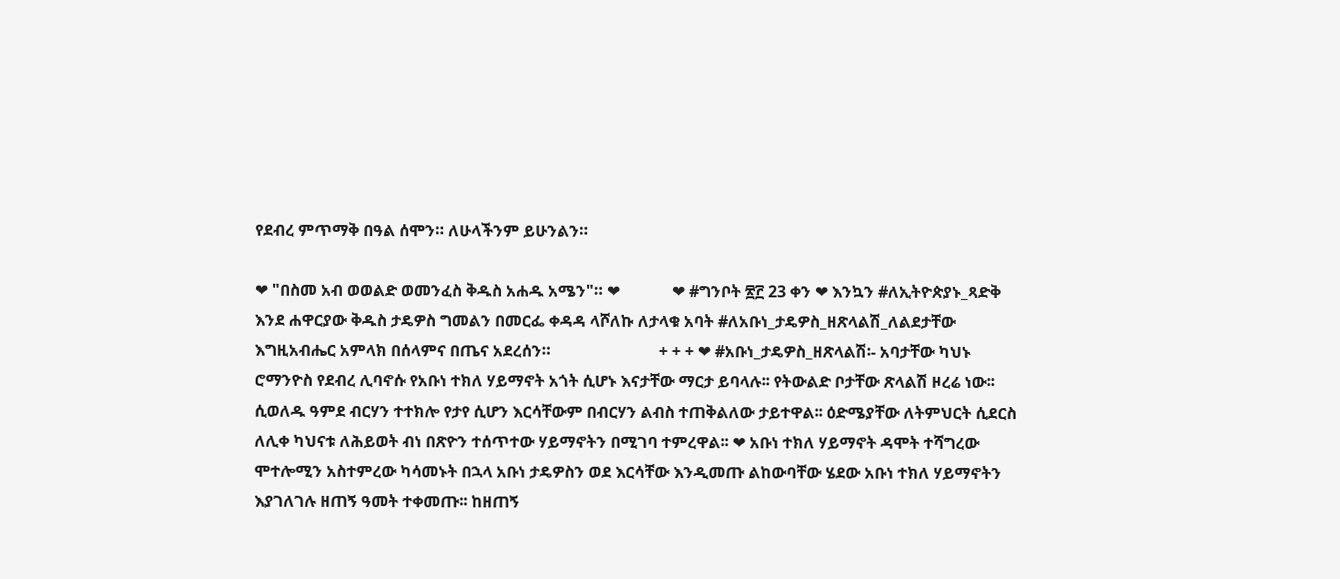የደብረ ምጥማቅ በዓል ሰሞን። ለሁላችንም ይሁንልን።

❤ "በስመ አብ ወወልድ ወመንፈስ ቅዱስ አሐዱ አሜን"። ❤             ❤ #ግንቦት ፳፫ 23 ቀን ❤ እንኳን #ለኢትዮጵያኑ_ጻድቅ እንደ ሐዋርያው ቅዱስ ታዴዎስ ግመልን በመርፌ ቀዳዳ ላሾለኩ ለታላቁ አባት #ለአቡነ_ታዴዎስ_ዘጽላልሽ_ለልደታቸው እግዚአብሔር አምላክ በሰላምና በጤና አደረሰን።                           + + + ❤ #አቡነ_ታዴዎስ_ዘጽላልሽ፡- አባታቸው ካህኑ ሮማንዮስ የደብረ ሊባኖሱ የአቡነ ተክለ ሃይማኖት አጎት ሲሆኑ እናታቸው ማርታ ይባላሉ፡፡ የትውልድ ቦታቸው ጽላልሽ ዞረሬ ነው፡፡ ሲወለዱ ዓምደ ብርሃን ተተክሎ የታየ ሲሆን እርሳቸውም በብርሃን ልብስ ተጠቅልለው ታይተዋል፡፡ ዕድሜያቸው ለትምህርት ሲደርስ ለሊቀ ካህናቱ ለሕይወት ብነ በጽዮን ተሰጥተው ሃይማኖትን በሚገባ ተምረዋል፡፡ ❤ አቡነ ተክለ ሃይማኖት ዳሞት ተሻግረው ሞተሎሚን አስተምረው ካሳመኑት በኋላ አቡነ ታዴዎስን ወደ እርሳቸው እንዲመጡ ልከውባቸው ሄደው አቡነ ተክለ ሃይማኖትን እያገለገሉ ዘጠኝ ዓመት ተቀመጡ፡፡ ከዘጠኝ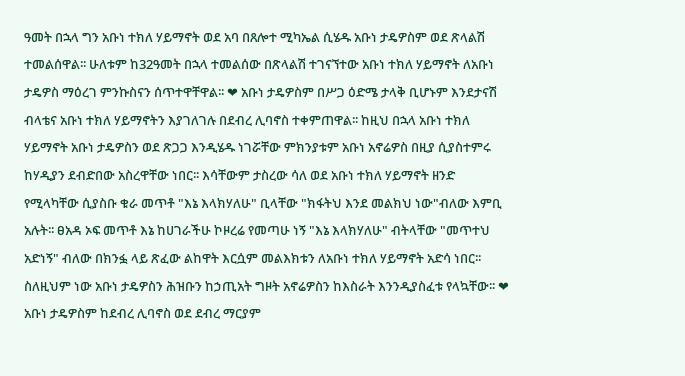ዓመት በኋላ ግን አቡነ ተክለ ሃይማኖት ወደ አባ በጸሎተ ሚካኤል ሲሄዱ አቡነ ታዴዎስም ወደ ጽላልሽ ተመልሰዋል፡፡ ሁለቱም ከ32ዓመት በኋላ ተመልሰው በጽላልሽ ተገናኘተው አቡነ ተክለ ሃይማኖት ለአቡነ ታዴዎስ ማዕረገ ምንኩስናን ሰጥተዋቸዋል፡፡ ❤ አቡነ ታዴዎስም በሥጋ ዕድሜ ታላቅ ቢሆኑም እንደታናሽ ብላቴና አቡነ ተክለ ሃይማኖትን እያገለገሉ በደብረ ሊባኖስ ተቀምጠዋል፡፡ ከዚህ በኋላ አቡነ ተክለ ሃይማኖት አቡነ ታዴዎስን ወደ ጽጋጋ እንዲሄዱ ነገሯቸው ምክንያቱም አቡነ አኖሬዎስ በዚያ ሲያስተምሩ ከሃዲያን ደብድበው አስረዋቸው ነበር፡፡ እሳቸውም ታስረው ሳለ ወደ አቡነ ተክለ ሃይማኖት ዘንድ የሚላካቸው ሲያስቡ ቁራ መጥቶ "እኔ እላክሃለሁ" ቢላቸው "ክፋትህ እንደ መልክህ ነው"ብለው እምቢ አሉት፡፡ ፀአዳ ኦፍ መጥቶ እኔ ከሀገራችሁ ኮዞረሬ የመጣሁ ነኝ "እኔ እላክሃለሁ" ብትላቸው "መጥተህ አድነኝ" ብለው በክንፏ ላይ ጽፈው ልከዋት እርሷም መልእክቱን ለአቡነ ተክለ ሃይማኖት አድሳ ነበር፡፡ ስለዚህም ነው አቡነ ታዴዎስን ሕዝቡን ከኃጢአት ግዞት አኖሬዎስን ከእስራት እንንዲያስፈቱ የላኳቸው፡፡ ❤ አቡነ ታዴዎስም ከደብረ ሊባኖስ ወደ ደብረ ማርያም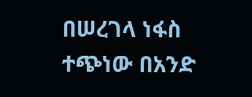በሠረገላ ነፋስ ተጭነው በአንድ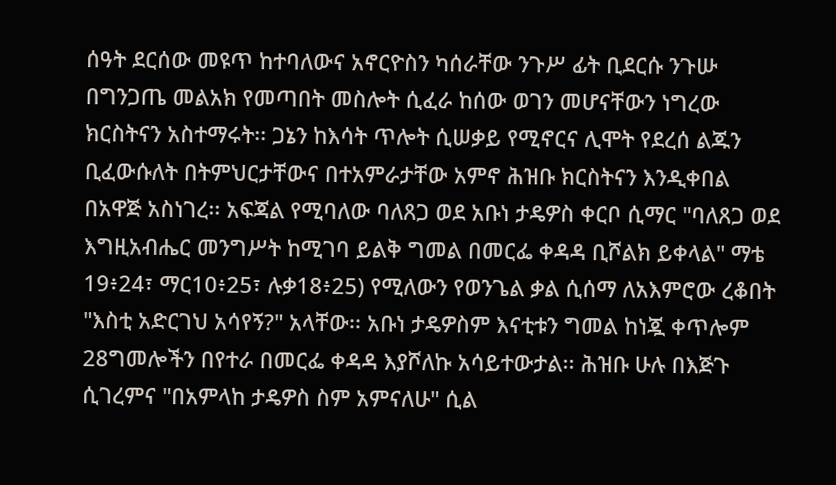ሰዓት ደርሰው መዩጥ ከተባለውና አኖርዮስን ካሰራቸው ንጉሥ ፊት ቢደርሱ ንጉሡ በግንጋጤ መልአክ የመጣበት መስሎት ሲፈራ ከሰው ወገን መሆናቸውን ነግረው ክርስትናን አስተማሩት፡፡ ጋኔን ከእሳት ጥሎት ሲሠቃይ የሚኖርና ሊሞት የደረሰ ልጁን ቢፈውሱለት በትምህርታቸውና በተአምራታቸው አምኖ ሕዝቡ ክርስትናን እንዲቀበል በአዋጅ አስነገረ፡፡ አፍጃል የሚባለው ባለጸጋ ወደ አቡነ ታዴዎስ ቀርቦ ሲማር "ባለጸጋ ወደ እግዚአብሔር መንግሥት ከሚገባ ይልቅ ግመል በመርፌ ቀዳዳ ቢሾልክ ይቀላል" ማቴ 19፥24፣ ማር10፥25፣ ሉቃ18፥25) የሚለውን የወንጌል ቃል ሲሰማ ለአእምሮው ረቆበት "እስቲ አድርገህ አሳየኝ?" አላቸው፡፡ አቡነ ታዴዎስም እናቲቱን ግመል ከነጇ ቀጥሎም 28ግመሎችን በየተራ በመርፌ ቀዳዳ እያሾለኩ አሳይተውታል፡፡ ሕዝቡ ሁሉ በእጅጉ ሲገረምና "በአምላከ ታዴዎስ ስም አምናለሁ" ሲል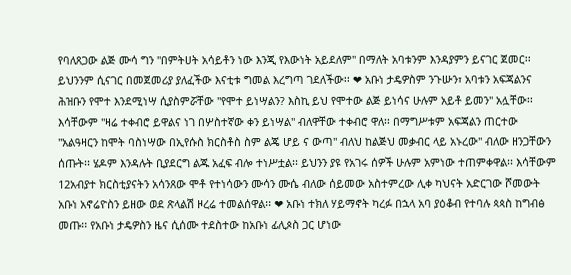የባለጸጋው ልጅ ሙሳ ግን "በምትሀት አሳይቶን ነው እንጂ የእውነት አይደለም" በማለት አባቱንም እንዳያምን ይናገር ጀመር፡፡ ይህንንም ሲናገር በመጀመሪያ ያለፈችው እናቲቱ ግመል እረግጣ ገደለችው፡፡ ❤ አቡነ ታዴዎስም ንጉሡን፣ አባቱን አፍጃልንና ሕዝቡን የሞተ እንደሚነሣ ሲያስምሯቸው "የሞተ ይነሣልን? እስኪ ይህ የሞተው ልጅ ይነሳና ሁሉም አይቶ ይመን" አሏቸው፡፡ እሳቸውም "ዛሬ ተቀብሮ ይዋልና ነገ በሦስተኛው ቀን ይነሣል" ብለዋቸው ተቀብሮ ዋለ፡፡ በማግሥቱም አፍጃልን ጠርተው "አልዓዛርን ከሞት ባስነሣው በኢየሱስ ክርስቶስ ስም ልጄ ሆይ ና ውጣ" ብለህ ከልጅህ መቃብር ላይ አኑረው" ብለው ዘንጋቸውን ሰጡት፡፡ ሄዶም እንዳሉት ቢያደርግ ልጁ አፈፍ ብሎ ተነሥቷል፡፡ ይህንን ያዩ የአገሩ ሰዎች ሁሉም አምነው ተጠምቀዋል፡፡ እሳቸውም 12አብያተ ክርስቲያናትን አሳንጸው ሞቶ የተነሳውን ሙሳን ሙሴ ብለው ሰይመው አስተምረው ሊቀ ካህናት አድርገው ሾመውት አቡነ አኖሬዮስን ይዘው ወደ ጽላልሽ ዞረሬ ተመልሰዋል፡፡ ❤ አቡነ ተክለ ሃይማኖት ካረፉ በኋላ አባ ያዕቆብ የተባሉ ጳጳስ ከግብፅ መጡ፡፡ የአቡነ ታዴዎስን ዜና ሲሰሙ ተደስተው ከአቡነ ፊሊጶስ ጋር ሆነው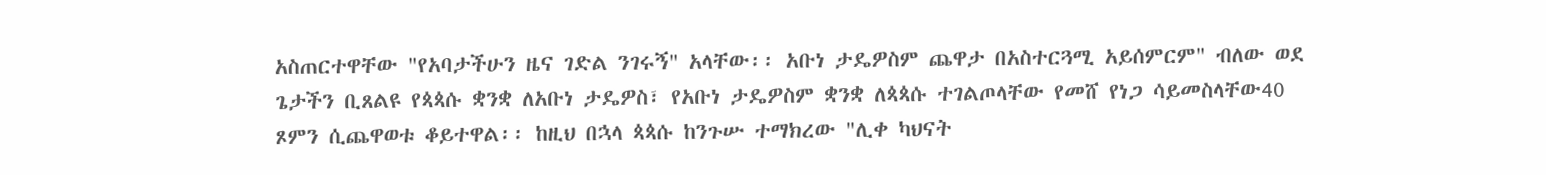አስጠርተዋቸው "የአባታችሁን ዜና ገድል ንገሩኝ" አላቸው፡፡ አቡነ ታዴዎስም ጨዋታ በአስተርጓሚ አይሰምርም" ብለው ወደ ጌታችን ቢጸልዩ የጳጳሱ ቋንቋ ለአቡነ ታዴዎስ፣ የአቡነ ታዴዎስም ቋንቋ ለጳጳሱ ተገልጦላቸው የመሸ የነጋ ሳይመስላቸው40 ጾምን ሲጨዋወቱ ቆይተዋል፡፡ ከዚህ በኋላ ጳጳሱ ከንጉሡ ተማክረው "ሊቀ ካህናት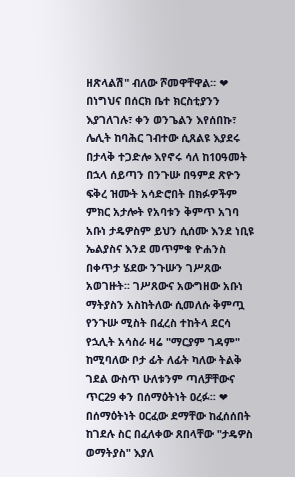ዘጽላልሽ" ብለው ሾመዋቸዋል፡፡ ❤ በነግህና በሰርክ ቤተ ክርስቲያንን እያገለገሉ፣ ቀን ወንጌልን እየሰበኩ፣ ሌሊት ከባሕር ገብተው ሲጸልዩ እያደሩ በታላቅ ተጋድሎ እየኖሩ ሳለ ከ10ዓመት በኋላ ሰይጣን በንጉሡ በዓምደ ጽዮን ፍቅረ ዝሙት አሳድሮበት በክፉዎችም ምክር አታሎት የአባቱን ቅምጥ አገባ አቡነ ታዴዎስም ይህን ሲሰሙ እንደ ነቢዩ ኤልያስና እንደ መጥምቁ ዮሐንስ በቀጥታ ሄደው ንጉሡን ገሥጸው አወገዙት፡፡ ገሥጸውና አውግዘው አቡነ ማትያስን አስከትለው ሲመለሱ ቅምጧ የንጉሡ ሚስት በፈረስ ተከትላ ደርሳ የኋሊት አሳስራ ዛሬ "ማርያም ገዳም" ከሚባለው ቦታ ፊት ለፊት ካለው ትልቅ ገደል ውስጥ ሁለቱንም ጣለቻቸውና ጥር29 ቀን በሰማዕትነት ዐረፉ፡፡ ❤ በሰማዕትነት ዐርፈው ደማቸው ከፈሰሰበት ከገደሉ ስር በፈለቀው ጸበላቸው "ታዴዎስ ወማትያስ" እያለ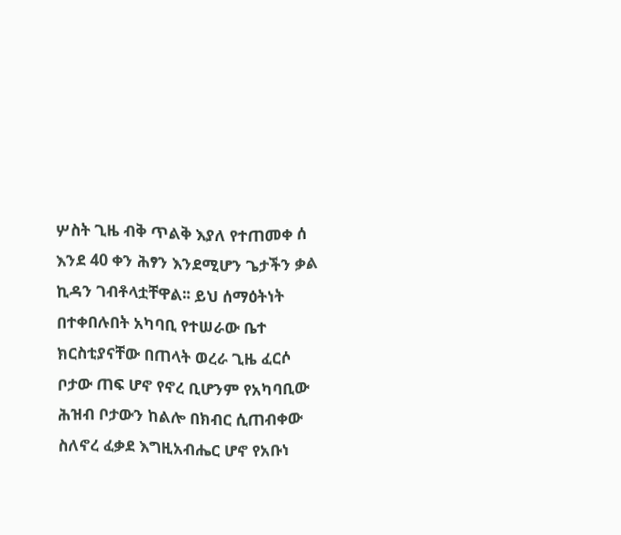ሦስት ጊዜ ብቅ ጥልቅ እያለ የተጠመቀ ሰ እንደ 40 ቀን ሕፃን እንደሚሆን ጌታችን ቃል ኪዳን ገብቶላቷቸዋል፡፡ ይህ ሰማዕትነት በተቀበሉበት አካባቢ የተሠራው ቤተ ክርስቲያናቸው በጠላት ወረራ ጊዜ ፈርሶ ቦታው ጠፍ ሆኖ የኖረ ቢሆንም የአካባቢው ሕዝብ ቦታውን ከልሎ በክብር ሲጠብቀው ስለኖረ ፈቃደ እግዚአብሔር ሆኖ የአቡነ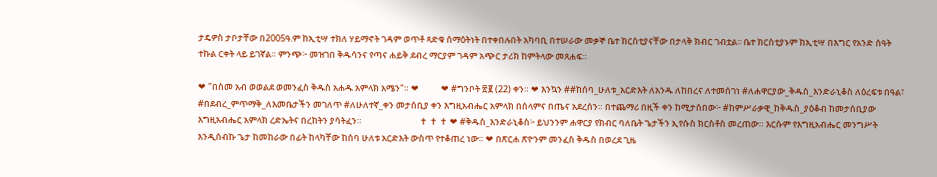ታዴዎስ ታቦታቸው በ2005ዓ.ም ከኢቲሣ ተክለ ሃይማኖት ገዳም ወጥቶ ጻድቁ ሰማዕትነት በተቀበሉበት አካባቢ በተሠራው መቃኞ ቤተ ክርስቲያናቸው በታላቅ ክብር ገብቷል፡፡ ቤተ ክርስቲያኑም ከኢቲሣ በእግር የአንድ ሰዓት ተኩል ርቀት ላይ ይገኛል። ምንጭ፦ መዝገበ ቅዱሳንና የጣና ሐይቅ ደብረ ማርያም ገዳም አጭር ታሪክ ከምትላው መጸሐፍ።

❤ "በስመ አብ ወወልደ ወመንፈስ ቅዱስ አሐዱ አምላክ አሜን"። ❤           ❤ #ግንቦት ፳፪ (22) ቀን። ❤ እንኳን ##ከሰባ_ሁለቱ_አርድእት ለአንዱ ለከበረና ለተመሰገነ #ለሐዋርያው_ቅዱስ_እንድራኒቆስ ለዕረፍቱ በዓል፣ #በደብረ_ምጥማቅ_ለእመቤታችን መገለጥ #ለሁለተኛ_ቀን መታሰቢያ ቀን እግዚአብሔር አምላክ በሰላምና በጤና አደረሰን። በተጨማሪ በዚች ቀን ከሚታሰበው፦ #ከምሥራቃዊ_ከቅዱስ_ያዕቆብ ከመታሰቢያው እግዚአብሔር አምላክ ረድኤትና በረከትን ያሳትፈን።                             ✝ ✝ ✝ ❤ #ቅዱስ_እንድራኒቆስ፦ ይህንንም ሐዋርያ የክብር ባለቤት ጌታችን ኢየሱስ ክርስቶስ መረጠው። እርሱም የእግዚአብሔር መንግሥት እንዲሰብኩ ጌታ ከመከራው በፊት ከላካቸው ከሰባ ሁለቱ አርድእት ውስጥ የተቆጠረ ነው። ❤ በጽርሐ ጽዮንም መንፈስ ቅዱስ በወረደ ጊዜ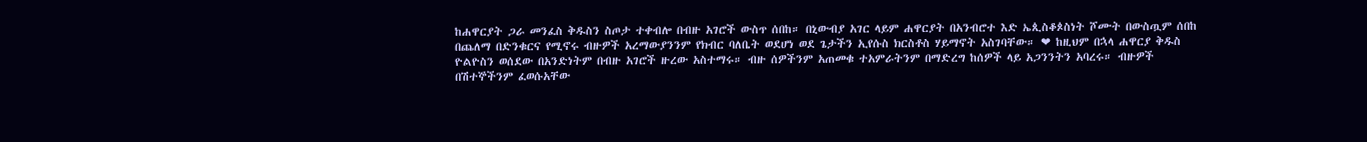ከሐዋርያት ጋራ መንፈስ ቅዱስን ስጦታ ተቀብሎ በብዙ አገሮች ውስጥ ሰበከ። በኒውብያ አገር ላይም ሐዋርያት በአንብሮተ እድ ኤጲስቆጶስነት ሾሙት በውስጧም ሰበከ በጨለማ በድንቁርና የሚኖሩ ብዙዎች አረማውያንንም የክብር ባለቤት ወደሆነ ወደ ጌታችን ኢየሱስ ክርስቶስ ሃይማኖት አስገባቸው። ❤ ከዚህም በኋላ ሐዋርያ ቅዱስ ዮልዮስን ወሰደው በአንድነትም በብዙ አገሮች ዙረው አስተማሩ። ብዙ ሰዎችንም አጠመቁ ተአምራትንም በማድረግ ከሰዎች ላይ አጋንንትን አባረሩ። ብዙዎች በሽተኞችንም ፈወሱአቸው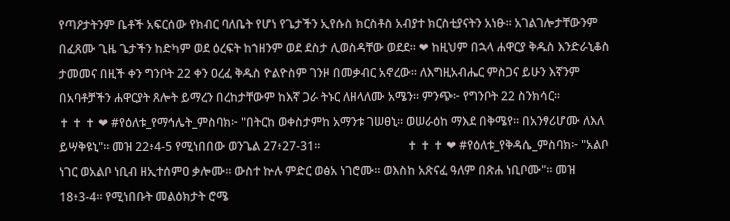የጣዖታትንም ቤቶች አፍርሰው የክብር ባለቤት የሆነ የጌታችን ኢየሱስ ክርስቶስ አብያተ ክርስቲያናትን አነፁ። አገልገሎታቸውንም በፈጸሙ ጊዜ ጌታችን ከድካም ወደ ዕረፍት ከኀዘንም ወደ ደስታ ሊወስዳቸው ወደደ። ❤ ከዚህም በኋላ ሐዋርያ ቅዱስ እንድራኒቆስ ታመመና በዚች ቀን ግንቦት 22 ቀን ዐረፈ ቅዱስ ዮልዮስም ገንዞ በመቃብር አኖረው። ለእግዚአብሔር ምስጋና ይሁን እኛንም በአባቶቻችን ሐዋርያት ጸሎት ይማረን በረከታቸውም ከእኛ ጋራ ትኑር ለዘላለሙ አሜን። ምንጭ፦ የግንቦት 22 ስንክሳር።                                                      ✝ ✝ ✝ ❤ #የዕለቱ_የማኅሌት_ምስባክ፦ "በትርከ ወቀስታምከ አማንቱ ገሠፀኒ። ወሠራዕከ ማእደ በቅሜየ። በአንፃሪሆሙ ለእለ ይሣቅዩኒ"። መዝ 22፥4-5 የሚነበበው ወንጌል 27፥27-31።                             ✝ ✝ ✝ ❤ #የዕለቱ_የቅዳሴ_ምስባክ፦ "አልቦ ነገር ወአልቦ ነቢብ ዘኢተሰምዐ ቃሎሙ። ውስተ ኵሉ ምድር ወፅአ ነገሮሙ። ወእስከ አጽናፈ ዓለም በጽሐ ነቢቦሙ"። መዝ 18፥3-4። የሚነበቡት መልዕክታት ሮሜ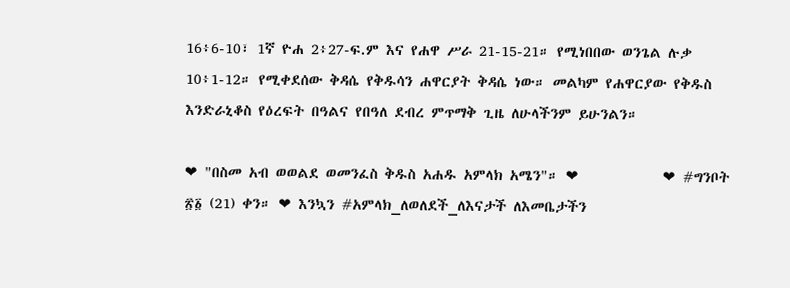16፥6-10፣ 1ኛ ዮሐ 2፥27-ፍ.ም እና የሐዋ ሥራ 21-15-21። የሚነበበው ወንጌል ሉቃ 10፥1-12። የሚቀደሰው ቅዳሴ የቅዱሳን ሐዋርያት ቅዳሴ ነው። መልካም የሐዋርያው የቅዱስ እንድራኒቆስ የዕረፍት በዓልና የበዓለ ደብረ ምጥማቅ ጊዜ ለሁላችንም ይሁንልን።

❤ "በስመ አብ ወወልደ ወመንፈስ ቅዱስ አሐዱ አምላክ አሜን"። ❤            ❤ #ግንቦት ፳፩ (21) ቀን። ❤ እንኳን #አምላክ_ለወለደች_ለእናታች ለእመቤታችን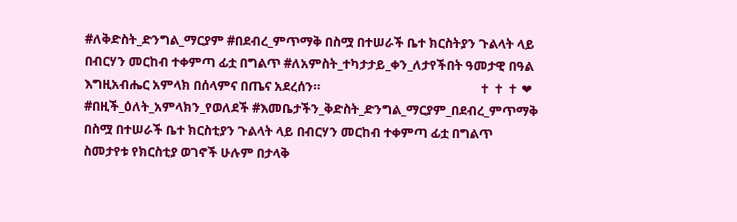#ለቅድስት_ድንግል_ማርያም #በደብረ_ምጥማቅ በስሟ በተሠራች ቤተ ክርስትያን ጉልላት ላይ በብርሃን መርከብ ተቀምጣ ፊቷ በግልጥ #ለአምስት_ተካታታይ_ቀን_ለታየችበት ዓመታዊ በዓል እግዚአብሔር አምላክ በሰላምና በጤና አደረሰን።                                                     ✝ ✝ ✝ ❤ #በዚች_ዕለት_አምላክን_የወለደች #እመቤታችን_ቅድስት_ድንግል_ማርያም_በደብረ_ምጥማቅ በስሟ በተሠራች ቤተ ክርስቲያን ጉልላት ላይ በብርሃን መርከብ ተቀምጣ ፊቷ በግልጥ ስመታየቱ የክርስቲያ ወገኖች ሁሉም በታላቅ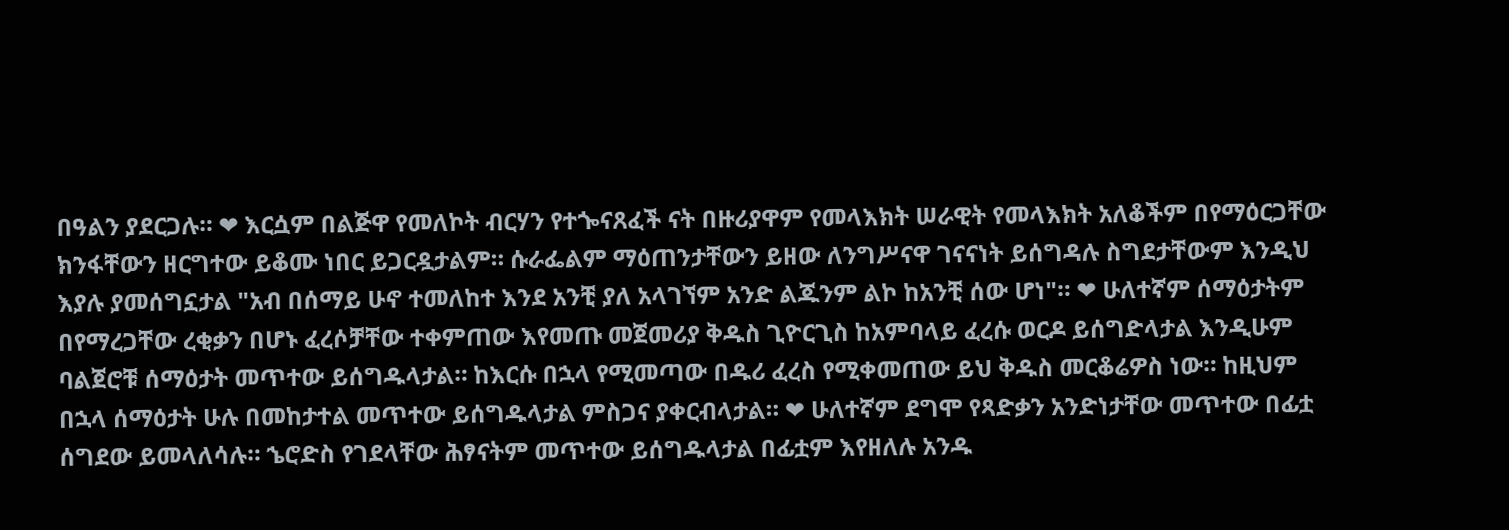በዓልን ያደርጋሉ። ❤ እርሷም በልጅዋ የመለኮት ብርሃን የተጐናጸፈች ናት በዙሪያዋም የመላእክት ሠራዊት የመላእክት አለቆችም በየማዕርጋቸው ክንፋቸውን ዘርግተው ይቆሙ ነበር ይጋርዷታልም። ሱራፌልም ማዕጠንታቸውን ይዘው ለንግሥናዋ ገናናነት ይሰግዳሉ ስግደታቸውም እንዲህ እያሉ ያመሰግኗታል "አብ በሰማይ ሁኖ ተመለከተ እንደ አንቺ ያለ አላገኘም አንድ ልጁንም ልኮ ከአንቺ ሰው ሆነ"። ❤ ሁለተኛም ሰማዕታትም በየማረጋቸው ረቂቃን በሆኑ ፈረሶቻቸው ተቀምጠው እየመጡ መጀመሪያ ቅዱስ ጊዮርጊስ ከአምባላይ ፈረሱ ወርዶ ይሰግድላታል እንዲሁም ባልጀሮቹ ሰማዕታት መጥተው ይሰግዱላታል። ከእርሱ በኋላ የሚመጣው በዱሪ ፈረስ የሚቀመጠው ይህ ቅዱስ መርቆሬዎስ ነው። ከዚህም በኋላ ሰማዕታት ሁሉ በመከታተል መጥተው ይሰግዱላታል ምስጋና ያቀርብላታል። ❤ ሁለተኛም ደግሞ የጻድቃን አንድነታቸው መጥተው በፊቷ ሰግደው ይመላለሳሉ። ኄሮድስ የገደላቸው ሕፃናትም መጥተው ይሰግዱላታል በፊቷም እየዘለሉ አንዱ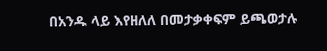በአንዱ ላይ እየዘለለ በመታቃቀፍም ይጫወታሉ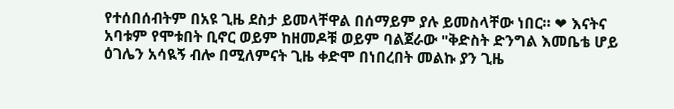የተሰበሰብትም በአዩ ጊዜ ደስታ ይመላቸዋል በሰማይም ያሉ ይመስላቸው ነበር። ❤ እናትና አባቱም የሞቱበት ቢኖር ወይም ከዘመዶቹ ወይም ባልጀራው "ቅድስት ድንግል እመቤቴ ሆይ ዕገሌን አሳዪኝ ብሎ በሚለምናት ጊዜ ቀድሞ በነበረበት መልኩ ያን ጊዜ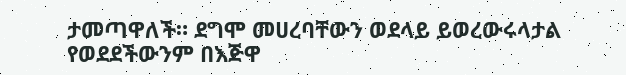ታመጣዋለች። ደግሞ መሀረባቸውን ወደላይ ይወረውሩላታል የወደደችውንም በእጅዋ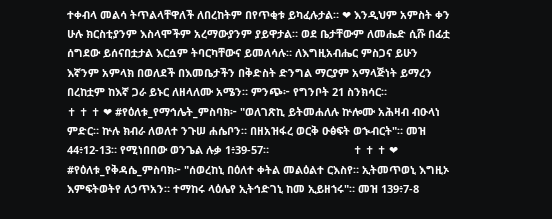ተቀብላ መልሳ ትጥልላቸዋለች ለበረከትም በየጥቂቱ ይካፈሉታል። ❤ እንዲህም አምስት ቀን ሁሉ ክርስቲያንም እስላሞችም አረማውያንም ያይዋታል። ወደ ቤታቸውም ለመሔድ ሲሹ በፊቷ ሰግደው ይሰናበቷታል እርሷም ትባርካቸውና ይመለሳሉ። ለእግዚአብሔር ምስጋና ይሁን እኛንም አምላክ በወለደች በእመቤታችን በቅድስት ድንግል ማርያም አማላጅነት ይማረን በረከቷም ከእኛ ጋራ ይኑር ለዘላለሙ አሜን። ምንጭ፦ የግንቦት 21 ስንክሳር።                            ✝ ✝ ✝ ❤ #የዕለቱ_የማኅሌት_ምስባክ፦ "ወለገጽኪ ይትመሐለሉ ኵሎሙ አሕዛብ ብዑላነ ምድር። ኵሉ ክብራ ለወለተ ንጉሠ ሐሴቦን። በዘአዝፋረ ወርቅ ዑፅፍት ወኊብርት"። መዝ 44፥12-13። የሚነበበው ወንጌል ሉቃ 1፥39-57።                            ✝ ✝ ✝ ❤ #የዕለቱ_የቅዳሴ_ምስባክ፦ "ሰወረከኒ በዕለተ ቀትል መልዕልተ ርእስየ። ኢትመጥወኒ እግዚኦ እምፍትወትየ ለኃጥአን። ተማከሩ ላዕሌየ ኢትኅድገኒ ከመ ኢይዘኀሩ"። መዝ 139፥7-8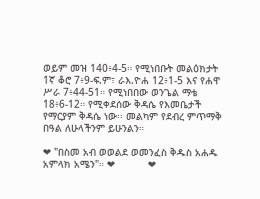ወይም መዝ 140፥4-5። የሚነበቡት መልዕክታት 1ኛ ቆሮ 7፥9-ፍ.ም፣ ራእ.ዮሐ 12፥1-5 እና የሐዋ ሥራ 7፥44-51። የሚነበበው ወንጌል ማቴ 18፥6-12። የሚቀደሰው ቅዳሴ የእመቤታች የማርያም ቅዳሴ ነው፡፡ መልካም የደብረ ምጥማቅ በዓል ለሁላችንም ይሁንልን።

❤ "በስመ አብ ወወልደ ወመንፈስ ቅዱስ አሐዱ አምላክ አሜን"። ❤           ❤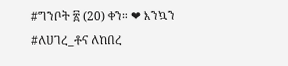#ግንቦት ፳ (20) ቀን። ❤ እንኳን #ለሀገረ_ቶና ለከበረ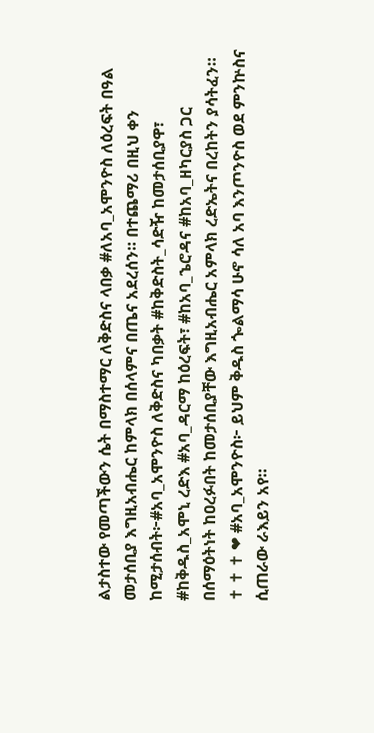ልታስተው የመጣችውን ሴት በማስተማር ለቅድስና ላበቃ #ለአባ_አሞንዮስ ለዕረፍት በዓል መታሰቢያ እግዚአብሔር ከምላክ በሰላምና በጤና አደረሰን። በተጨማሪ በዚህ ቀን ከሚታሰብት፦#አባ_አሞንዮስ ለቅድስና ካበቃት #ከቅድስት_ሳድዥ ከመታሰቢያዋ፣ #ከቅዱስ_አሞኒ ረድእ #አባ_ዳርማ ከዕረፍት፣ #ከአባ_ኄሮዳና #ከአባ_ዘካርያስ ጋር በሰማዕትነት ከዐረፉበት ከመታሰቢያቸው እግዚአብሔር አምላክ ረድኤትና በረከትን ያሳትፈን።                            ✝ ✝ ✝ ❤ #አባ_አሞንዮስ፦ ይህም ቅዱስ ጐልማሳ ሁኖ ሳለ አባ እንጦንዮስ ወደ ምንኵስና ሲጠራው ራእይን አየ።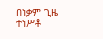በነቃም ጊዜ ተነሥቶ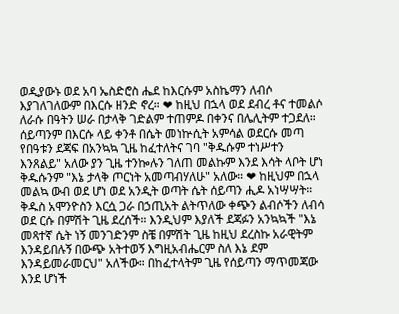ወዲያውኑ ወደ አባ ኤስድሮስ ሔደ ከእርሱም አስኬማን ለብሶ እያገለገለውም በእርሱ ዘንድ ኖረ። ❤ ከዚህ በኋላ ወደ ደብረ ቶና ተመልሶ ለራሱ በዓትን ሠራ በታላቅ ገድልም ተጠምዶ በቀንና በሌሊትም ተጋደለ። ሰይጣንም በእርሱ ላይ ቀንቶ በሴት መነኵሲት አምሳል ወደርሱ መጣ የበዓቱን ደጃፍ በአንኳኳ ጊዜ ከፈተለትና ገባ "ቅዱሱም ተነሥተን እንጸልይ" አለው ያን ጊዜ ተንኰሉን ገለጠ መልኩም እንደ እሳት ላቦት ሆነ ቅዱሱንም "እኔ ታላቅ ጦርነት አመጣብሃለሁ" አለው። ❤ ከዚህም በኋላ መልኳ ውብ ወደ ሆነ ወደ አንዲት ወጣት ሴት ሰይጣን ሒዶ አነሣሣት። ቅዱስ አሞንዮስን እርሷ ጋራ በኃጢአት ልትጥለው ቀጭን ልብሶችን ለብሳ ወደ ርሱ በምሽት ጊዜ ደረሰች። እንዲህም እያለች ደጃፉን አንኳኳች "እኔ መጻተኛ ሴት ነኝ መንገድንም ስቼ በምሽት ጊዜ ከዚህ ደረስኩ አራዊትም እንዳይበሉኝ በውጭ አትተወኝ እግዚአብሔርም ስለ እኔ ደም እንዳይመራመርህ" አለችው። በከፈተላትም ጊዜ የሰይጣን ማጥመጃው እንደ ሆነች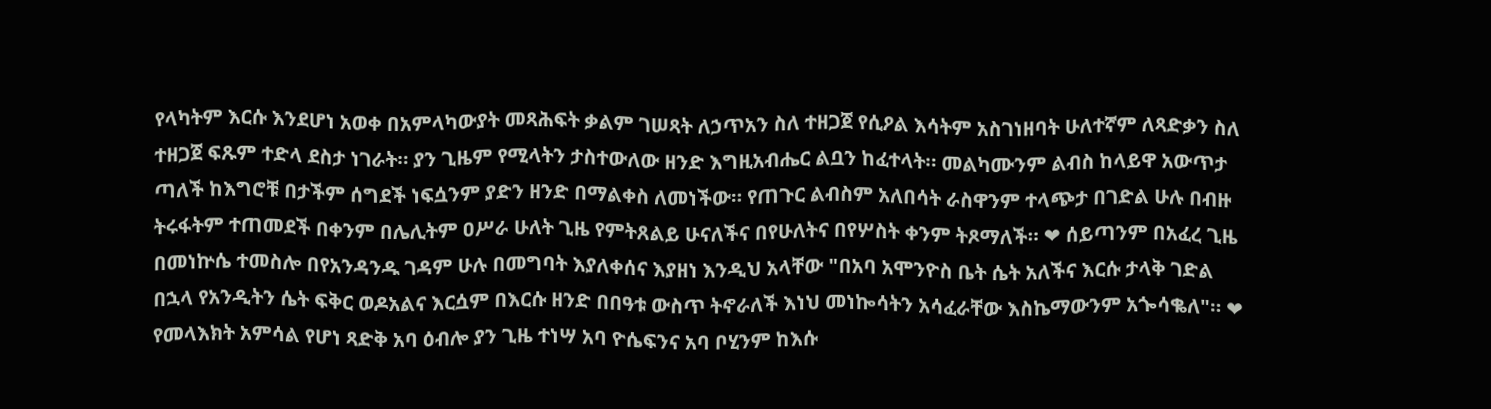የላካትም እርሱ እንደሆነ አወቀ በአምላካውያት መጻሕፍት ቃልም ገሠጻት ለኃጥአን ስለ ተዘጋጀ የሲዖል እሳትም አስገነዘባት ሁለተኛም ለጻድቃን ስለ ተዘጋጀ ፍጹም ተድላ ደስታ ነገራት። ያን ጊዜም የሚላትን ታስተውለው ዘንድ እግዚአብሔር ልቧን ከፈተላት። መልካሙንም ልብስ ከላይዋ አውጥታ ጣለች ከእግሮቹ በታችም ሰግደች ነፍሷንም ያድን ዘንድ በማልቀስ ለመነችው። የጠጉር ልብስም አለበሳት ራስዋንም ተላጭታ በገድል ሁሉ በብዙ ትሩፋትም ተጠመደች በቀንም በሌሊትም ዐሥራ ሁለት ጊዜ የምትጸልይ ሁናለችና በየሁለትና በየሦስት ቀንም ትጾማለች። ❤ ሰይጣንም በአፈረ ጊዜ በመነኵሴ ተመስሎ በየአንዳንዱ ገዳም ሁሉ በመግባት እያለቀሰና እያዘነ እንዲህ አላቸው "በአባ አሞንዮስ ቤት ሴት አለችና እርሱ ታላቅ ገድል በኋላ የአንዲትን ሴት ፍቅር ወዶአልና እርሷም በእርሱ ዘንድ በበዓቱ ውስጥ ትኖራለች እነህ መነኰሳትን አሳፈራቸው እስኬማውንም አጐሳቈለ"። ❤ የመላእክት አምሳል የሆነ ጻድቅ አባ ዕብሎ ያን ጊዜ ተነሣ አባ ዮሴፍንና አባ ቦሂንም ከእሱ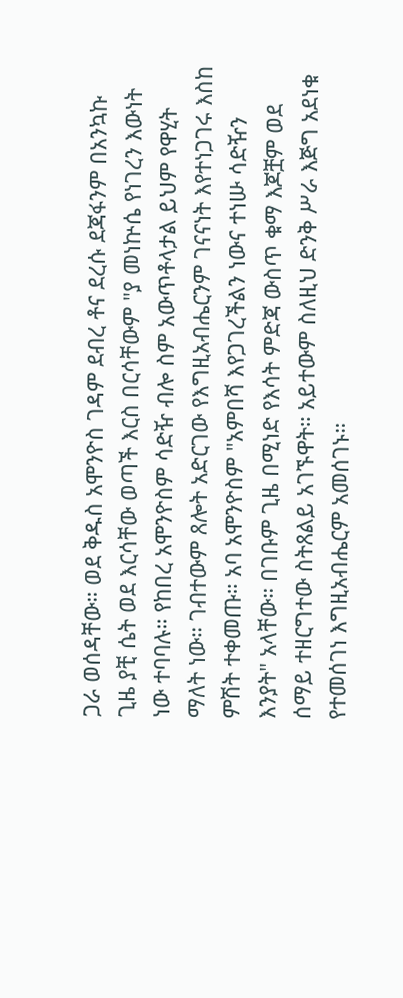ጋራ ወሰዳቸው። ወደ ቅዱስ አሞንዮስ ገዳም ደብረ ቶና ደረሱ ደጃፋንም በአንኳኩ ጊዜ ያቺ ሴት ወደ እርሳቸው ወጣች እርስ በርሳቸውም "ያ መነኵሴ የነገረን እውነት ነው ተባባሉ። የከበረ አሞንዮስም ሳድዥ ብሎ ስም አውጥቶላታል ይህም የዋሂት ማለት ነው። ገብተውም ጸሎት አድርገው የእግዚአብሔርንም ገናናነት እየተነጋገሩ እስከ ምሽት ተቀመጡ። አባ አሞንዮስም "አምበሻ እየጋገረችልን ነውና ተነሡ ሳድዥን እንያት" አላቸው። በገቡም ጊዜ በሚነድ የእሳት ምድጃ ውስጥ ቁማ እጆቿም ወደ ሰማይ ተዘርግተው ስትጸልይ አገኙዋት። አይተውም ስለዚህ ድንቅ ሥራ እጅግ አደነቁ የተመሰገነ እግዚአብሔርም አመሰገኑ።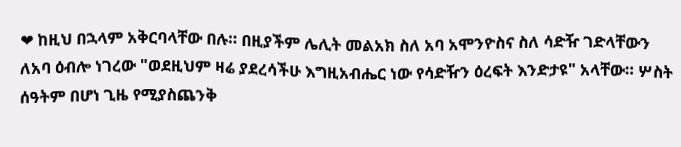❤ ከዚህ በኋላም አቅርባላቸው በሉ። በዚያችም ሌሊት መልአክ ስለ አባ አሞንዮስና ስለ ሳድዥ ገድላቸውን ለአባ ዕብሎ ነገረው "ወደዚህም ዛሬ ያደረሳችሁ እግዚአብሔር ነው የሳድዥን ዕረፍት እንድታዩ" አላቸው። ሦስት ሰዓትም በሆነ ጊዜ የሚያስጨንቅ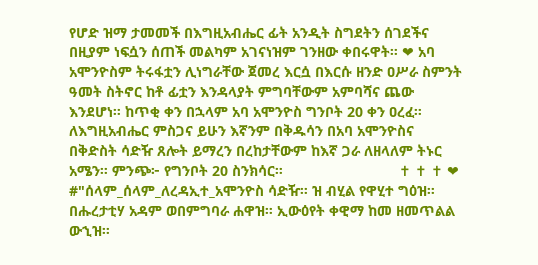የሆድ ዝማ ታመመች በእግዚአብሔር ፊት አንዲት ስግደትን ሰገደችና በዚያም ነፍሷን ሰጠች መልካም አገናነዝም ገንዘው ቀበሩዋት። ❤ አባ አሞንዮስም ትሩፋቷን ሊነግራቸው ጀመረ እርሷ በእርሱ ዘንድ ዐሥራ ስምንት ዓመት ስትኖር ከቶ ፊቷን እንዳላያት ምግባቸውም አምባሻና ጨው እንደሆነ። ከጥቂ ቀን በኋላም አባ አሞንዮስ ግንቦት 20 ቀን ዐረፈ። ለእግዚአብሔር ምስጋና ይሁን እኛንም በቅዱሳን በአባ አሞንዮስና በቅድስት ሳድዥ ጸሎት ይማረን በረከታቸውም ከእኛ ጋራ ለዘላለም ትኑር አሜን። ምንጭ፦ የግንቦት 20 ስንክሳር።                             ✝ ✝ ✝ ❤ #"ሰላም_ሰላም_ለረዳኢተ_አሞንዮስ ሳድዥ። ዝ ብሂል የዋሂተ ግዕዝ። በሑረታቲሃ አዳም ወበምግባራ ሐዋዝ። ኢውዕየት ቀዊማ ከመ ዘመጥልል ውኂዝ።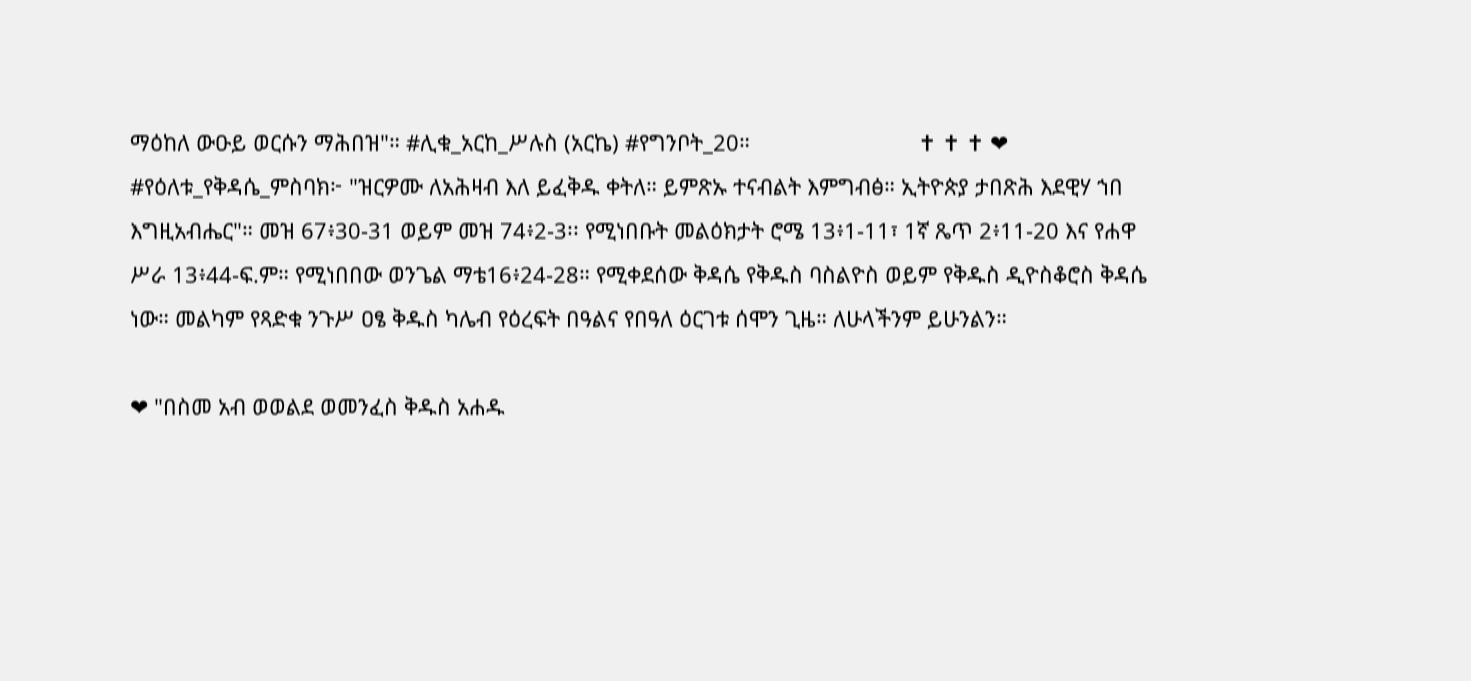ማዕከለ ውዑይ ወርሱን ማሕበዝ"። #ሊቁ_አርከ_ሥሉስ (አርኬ) #የግንቦት_20።                            ✝ ✝ ✝ ❤ #የዕለቱ_የቅዳሴ_ምስባክ፦ "ዝርዎሙ ለአሕዛብ እለ ይፈቅዱ ቀትለ። ይምጽኡ ተናብልት እምግብፅ። ኢትዮጵያ ታበጽሕ እደዊሃ ኀበ እግዚአብሔር"። መዝ 67፥30-31 ወይም መዝ 74፥2-3፡፡ የሚነበቡት መልዕክታት ሮሜ 13፥1-11፣ 1ኛ ጼጥ 2፥11-20 እና የሐዋ ሥራ 13፥44-ፍ.ም። የሚነበበው ወንጌል ማቴ16፥24-28። የሚቀደሰው ቅዳሴ የቅዱስ ባስልዮስ ወይም የቅዱስ ዲዮስቆሮስ ቅዳሴ ነው። መልካም የጻድቁ ንጉሥ ዐፄ ቅዱስ ካሌብ የዕረፍት በዓልና የበዓለ ዕርገቱ ሰሞን ጊዜ። ለሁላችንም ይሁንልን።

❤ "በስመ አብ ወወልደ ወመንፈስ ቅዱስ አሐዱ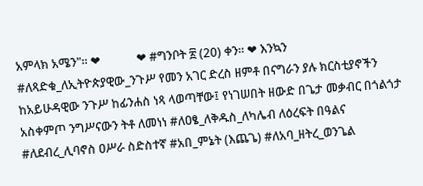አምላክ አሜን"። ❤            ❤ #ግንቦት ፳ (20) ቀን። ❤ እንኳን #ለጻድቁ_ለኢትዮጵያዊው_ንጉሥ የመን አገር ድረስ ዘምቶ በናግራን ያሉ ክርስቲያኖችን ከአይሁዳዊው ንጉሥ ከፊንሐስ ነጻ ላወጣቸው፤ የነገሠበት ዘውድ በጌታ መቃብር በጎልጎታ አስቀምጦ ንግሥናውን ትቶ ለመነነ #ለዐፄ_ለቅዱስ_ለካሌብ ለዕረፍት በዓልና #ለደብረ_ሊባኖስ ዐሥራ ስድስተኛ #አበ_ምኔት (እጨጌ) #ለአባ_ዘትረ_ወንጌል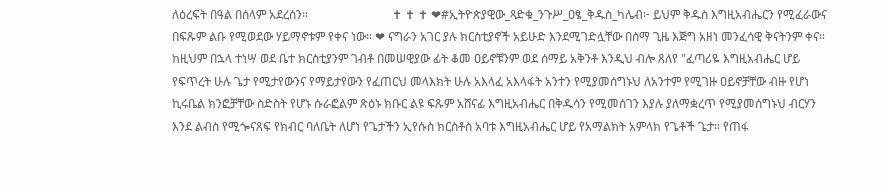ለዕረፍት በዓል በሰላም አደረሰን።                            ✝ ✝ ✝ ❤#ኢትዮጵያዊው_ጻድቁ_ንጉሥ_ዐፄ_ቅዱስ_ካሌብ፦ ይህም ቅዱስ እግዚአብሔርን የሚፈራውና በፍጹም ልቡ የሚወደው ሃይማኖቱም የቀና ነው። ❤ ናግራን አገር ያሉ ክርስቲያኖች አይሁድ እንደሚገድሏቸው በሰማ ጊዜ እጅግ አዘነ መንፈሳዊ ቅናትንም ቀና። ከዚህም በኋላ ተነሣ ወደ ቤተ ክርስቲያንም ገብቶ በመሠዊያው ፊት ቆመ ዐይኖቹንም ወደ ሰማይ አቅንቶ እንዲህ ብሎ ጸለየ "ፈጣሪዬ እግዚአብሔር ሆይ የፍጥረት ሁሉ ጌታ የሚታየውንና የማይታየውን የፈጠርህ መላእክት ሁሉ አእላፈ አእላፋት አንተን የሚያመሰግኑህ ለአንተም የሚገዙ ዐይኖቻቸው ብዙ የሆነ ኪሩቤል ክንፎቻቸው ስድስት የሆኑ ሱራፎልም ጽዕኑ ክቡር ልዩ ፍጹም አሸናፊ እግዚአብሔር በቅዱሳን የሚመሰገን እያሉ ያለማቋረጥ የሚያመሰግኑህ ብርሃን እንደ ልብስ የሚጐናጸፍ የክብር ባለቤት ለሆነ የጌታችን ኢየሱስ ክርስቶስ አባቱ እግዚአብሔር ሆይ የአማልክት አምላክ የጌቶች ጌታ። የጠፋ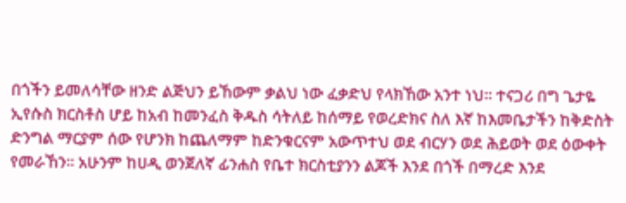በጎችን ይመለሳቸው ዘንድ ልጅህን ይኸውም ቃልህ ነው ፈቃድህ የላክኸው አንተ ነህ። ተናጋሪ በግ ጌታዬ ኢየሱስ ክርስቶስ ሆይ ከአብ ከመንፈስ ቅዱስ ሳትለይ ከሰማይ የወረድክና ስለ እኛ ከእመቤታችን ከቅድስት ድንግል ማርያም ሰው የሆንክ ከጨለማም ከድንቁርናም አውጥተህ ወደ ብርሃን ወደ ሕይወት ወደ ዕውቀት የመራኸን። አሁንም ከሀዲ ወንጀለኛ ፊንሐስ የቤተ ክርስቲያንን ልጆች እንደ በጎች በማረድ እንደ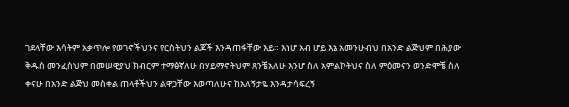ገደላቸው እሳትም አቃጥሎ የወገኖችህንና የርስትህን ልጆች እንዳጠፋቸው እይ። እነሆ አብ ሆይ እኔ አመንሁብህ በአንድ ልጅህም በሕያው ቅዱስ መንፈስህም በመሠዊያህ ክብርም ተማፅኛለሁ በሃይማኖትህም ጸንቼአለሁ እንሆ ስለ አምልኮትህና ስለ ምዕመናን ወንድሞቼ ስለ ቀናሁ በአንድ ልጅህ መስቀል ጠላቶችህን ልዋጋቸው እወጣለሁና ከአለኝታዬ እንዳታሳፍረኝ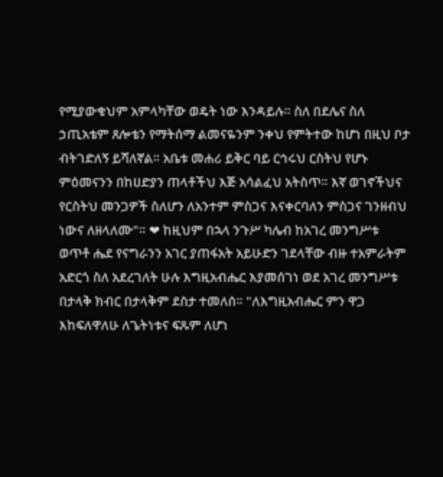የሚያውቁህም አምላካቸው ወዴት ነው እንዳይሉ። ስለ በደሌና ስለ ኃጢአቴም ጸሎቴን የማትሰማ ልመናዬንም ንቀህ የምትተው ከሆነ በዚህ ቦታ ብትገድለኝ ይሻለኛል። አቤቱ መሐሪ ይቅር ባይ ርኅሩህ ርስትህ የሆኑ ምዕመናንን በከሀድያን ጠላቶችህ እጅ አሳልፈህ አትስጥ። እኛ ወገኖችህና የርስትህ መንጋዎች ስለሆን ለአንተም ምስጋና እናቀርባለን ምስጋና ገንዘብህ ነውና ለዘላለሙ"። ❤ ከዚህም በኋላ ንጉሥ ካሌብ ከአገረ መንግሥቱ ወጥቶ ሔደ የናግራንን አገር ያጠፋአት አይሁድን ገደላቸው ብዙ ተአምራትም አድርጎ ስለ አደረገለት ሁሉ እግዚአብሔር እያመሰገነ ወደ አገረ መንግሥቱ በታላቅ ክብር በታላቅም ደስታ ተመለሰ። "ለእግዚአብሔር ምን ዋጋ እከፍለዋለሁ ለጌትነቱና ፍጹም ለሆነ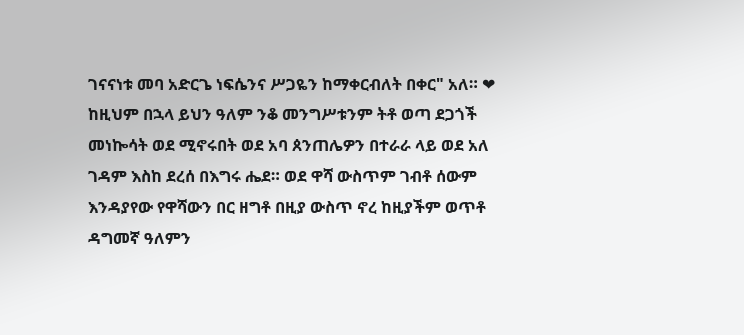ገናናነቱ መባ አድርጌ ነፍሴንና ሥጋዬን ከማቀርብለት በቀር" አለ። ❤ ከዚህም በኋላ ይህን ዓለም ንቆ መንግሥቱንም ትቶ ወጣ ደጋጎች መነኰሳት ወደ ሚኖሩበት ወደ አባ ጰንጠሌዎን በተራራ ላይ ወደ አለ ገዳም እስከ ደረሰ በእግሩ ሔደ። ወደ ዋሻ ውስጥም ገብቶ ሰውም እንዳያየው የዋሻውን በር ዘግቶ በዚያ ውስጥ ኖረ ከዚያችም ወጥቶ ዳግመኛ ዓለምን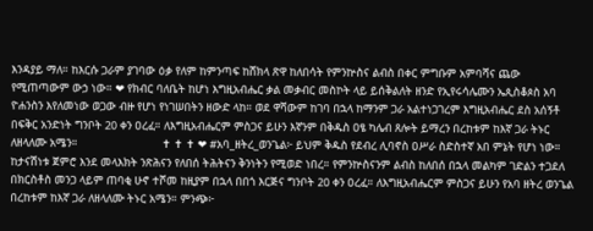እንዳያይ ማለ። ከእርሱ ጋራም ያገባው ዕቃ የለም ከምንጣፍ ከሸክላ ጽዋ ከለበሳት የምንኵስና ልብስ በቀር ምግቡም አምባሻና ጨው የሚጠጣውም ውኃ ነው። ❤ የክብር ባለቤት ከሆነ እግዚአብሔር ቃል መቃብር መስኮት ላይ ይሰቅልለት ዘንድ የኢየሩሳሌሙን ኤጲስቆጶስ አባ ዮሐንስን እየለመነው ወጋው ብዙ የሆነ የነገሠበትን ዘውድ ላከ። ወደ ዋሻውም ከገባ በኋላ ከማንም ጋራ አልተነጋገረም እግዚአብሔር ደስ አሰኝቶ በፍቅር አንድነት ግንቦት 20 ቀን ዐረፈ። ለእግዚአብሔርም ምስጋና ይሁን እኛንም በቅዱስ ዐፄ ካሌብ ጸሎት ይማረን በረከቱም ከእኛ ጋራ ትኑር ለዘላለሙ አሜን።                            ✝ ✝ ✝ ❤ #አባ_ዘትረ_ወንጌል፦ ይህም ቅዱስ የደብረ ሊባኖስ ዐሥራ ስድስተኛ አበ ምኔት የሆነ ነው። ከታናሽነቱ ጀምሮ እንደ መላእክት ንጽሕናን የለበሰ ትሕትናን ቅንነትን የሚወድ ነበረ። የምንኵስናንም ልብስ ከለበሰ በኋላ መልካም ገድልን ተጋደለ በክርስቶስ መንጋ ላይም ጠባቂ ሁኖ ተሾመ ከዚያም በኋላ በበጎ እርጅና ግንቦት 20 ቀን ዐረፈ። ለእግዚአብሔርም ምስጋና ይሁን የአባ ዘትረ ወንጌል በረከቱም ከእኛ ጋራ ለዘላለሙ ትኑር አሜን። ምንጭ፦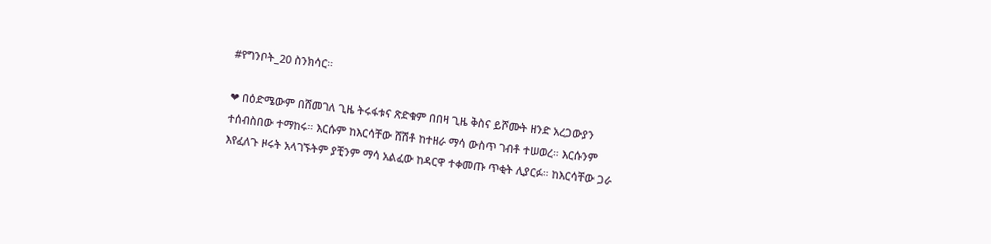#የግንቦት_20 ስንክሳር።

❤ በዕድሜውም በሸመገለ ጊዜ ትሩፋቱና ጽድቁም በበዛ ጊዜ ቅስና ይሾሙት ዘንድ አረጋውያን ተሰብስበው ተማከሩ። እርሱም ከእርሳቸው ሸሽቶ ከተዘራ ማሳ ውስጥ ገብቶ ተሠወረ። እርሱንም እየፈለጉ ዞሩት አላገኙትም ያቺንም ማሳ አልፈው ከዳርዋ ተቀመጡ ጥቂት ሊያርፉ። ከእርሳቸው ጋራ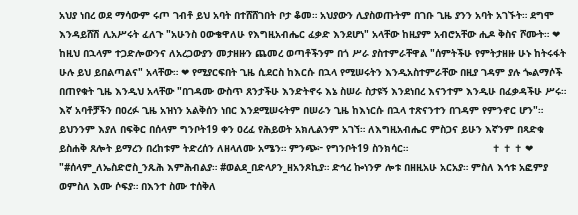አህያ ነበረ ወደ ማሳውም ሩጦ ገብቶ ይህ አባት በተሸሸገበት ቦታ ቆመ። አህያውን ሊያስወጡትም በገቡ ጊዜ ያንን አባት አገኙት። ደግሞ እንዳይሸሽ ሊአሥሩት ፈለጉ "አሁንስ ዐውቄዋለሁ የእግዚአብሔር ፈቃድ እንደሆነ" አላቸው ከዚያም አብሮአቸው ሒዶ ቅስና ሾሙት። ❤ ከዚህ በኋላም ተጋድሎውንና ለአረጋውያን መታዘዙን ጨመረ ወጣቶችንም በጎ ሥራ ያስተምራቸዋል "ሰምትችሁ የምትታዘዙ ሁኑ ከትሩፋት ሁሉ ይህ ይበልጣልና" አላቸው። ❤ የሚያርፍበት ጊዜ ሲደርስ ከእርሱ በኋላ የሚሠሩትን እንዲአስተምራቸው በዚያ ገዳም ያሉ ጐልማሶች በጠየቁት ጊዜ እንዲህ አላቸው "በገዳሙ ውስጥ ጸንታችሁ እንድትኖሩ እኔ ስሠራ ስታዩኝ እንደነበረ እናንተም እንዲሁ በፈቃዳችሁ ሥሩ። እኛ አባቶቻችን በዐረፉ ጊዜ አዝነን አልቅሰን ነበር እንደሚሠሩትም በሠራን ጊዜ ከእነርሱ በኋላ ተጽናንተን በገዳም የምንኖር ሆን"። ይህንንም እያለ በፍቅር በሰላም ግንቦት19 ቀን ዐረፈ የሕይወት አክሊልንም አገኘ። ለእግዚአብሔር ምስጋና ይሁን እኛንም በጻድቁ ይስሐቅ ጸሎት ይማረን በረከቱም ትድረሰን ለዘላለሙ አሜን። ምንጭ፦ የግንቦት19 ስንክሳር።                            ✝ ✝ ✝ ❤ "#ሰላም_ለኤስድሮስ_ንጹሕ እምሕብልያ። #ወልደ_በድላዖን_ዘአንጾኪያ። ድኅረ ኰነንዎ ሎቱ በዘዚአሁ አርአያ። ምስለ እኅቱ አፎምያ ወምስለ እሙ ሶፍያ። በእንተ ስሙ ተሰቅለ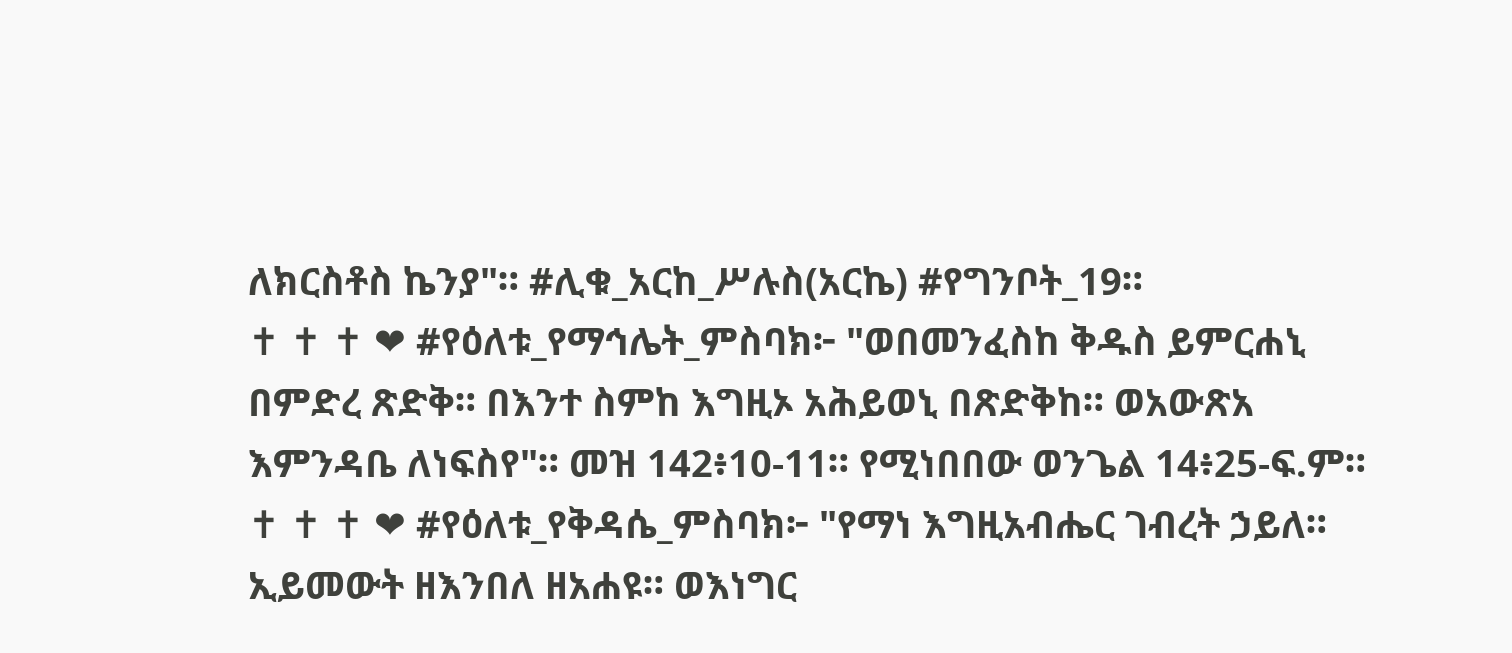ለክርስቶስ ኬንያ"። #ሊቁ_አርከ_ሥሉስ(አርኬ) #የግንቦት_19።                            ✝ ✝ ✝ ❤ #የዕለቱ_የማኅሌት_ምስባክ፦ "ወበመንፈስከ ቅዱስ ይምርሐኒ በምድረ ጽድቅ። በእንተ ስምከ እግዚኦ አሕይወኒ በጽድቅከ። ወአውጽአ እምንዳቤ ለነፍስየ"። መዝ 142፥10-11። የሚነበበው ወንጌል 14፥25-ፍ.ም።                             ✝ ✝ ✝ ❤ #የዕለቱ_የቅዳሴ_ምስባክ፦ "የማነ እግዚአብሔር ገብረት ኃይለ። ኢይመውት ዘእንበለ ዘአሐዩ። ወእነግር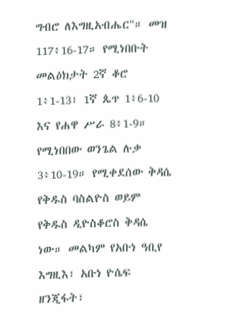ግብሮ ለእግዚአብሔር"። መዝ 117፥16-17። የሚነበቡት መልዕክታት 2ኛ ቆሮ 1፥1-13፣ 1ኛ ጴጥ 1፥6-10 እና የሐዋ ሥራ 8፥1-9። የሚነበበው ወንጌል ሉቃ 3፥10-19። የሚቀደሰው ቅዳሴ የቅዱስ ባስልዮስ ወይም የቅዱስ ዲዮስቆሮስ ቅዳሴ ነው። መልካም የአቡነ ዓቢየ እግዚእ፣ አቡነ ዮሴፍ ዘንጂፋት፣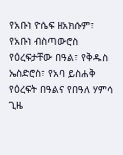የአቡነ ዮሴፍ ዘአክሱም፣ የአቡነ ብስጣውሮስ የዕረፍታቸው በዓል፣ የቅዱስ ኤስድሮስ፣ የአባ ይስሐቅ የዕረፍት በዓልና የበዓለ ሃምሳ ጊዜ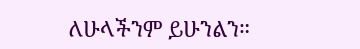ለሁላችንም ይሁንልን።